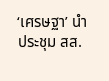‘เศรษฐา’ นำประชุม สส.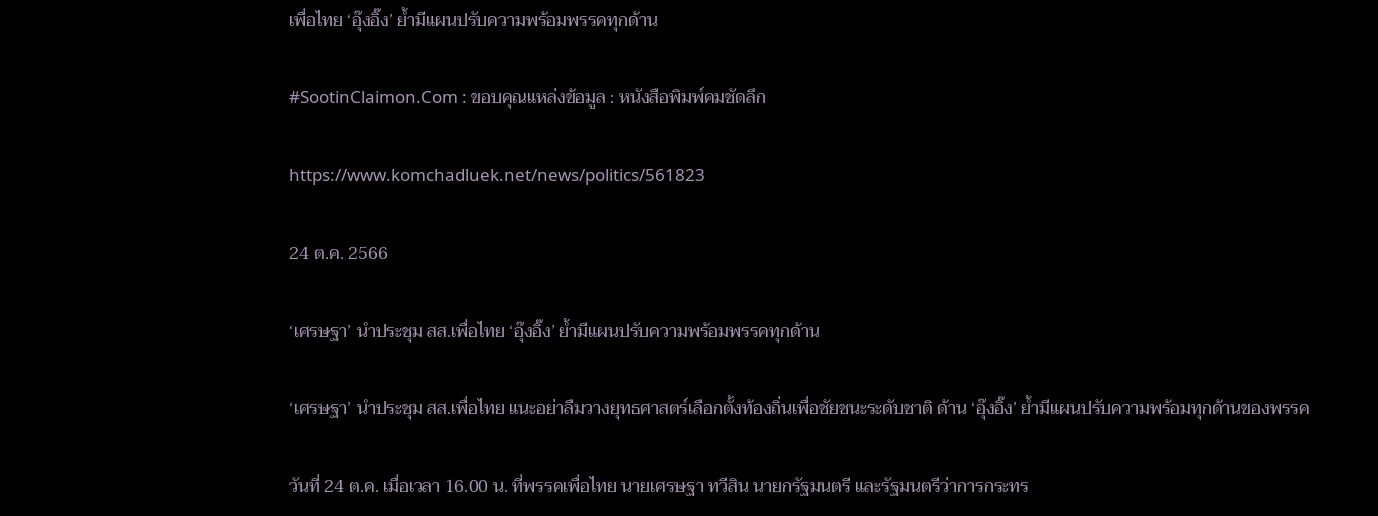เพื่อไทย ‘อุ๊งอิ๊ง’ ย้ำมีแผนปรับความพร้อมพรรคทุกด้าน

#SootinClaimon.Com : ขอบคุณแหล่งข้อมูล : หนังสือพิมพ์คมชัดลึก

https://www.komchadluek.net/news/politics/561823

24 ต.ค. 2566

‘เศรษฐา’ นำประชุม สส.เพื่อไทย ‘อุ๊งอิ๊ง’ ย้ำมีแผนปรับความพร้อมพรรคทุกด้าน

‘เศรษฐา’ นำประชุม สส.เพื่อไทย แนะอย่าลืมวางยุทธศาสตร์เลือกตั้งท้องถิ่นเพื่อชัยชนะระดับชาติ ด้าน ‘อุ๊งอิ๊ง’ ย้ำมีแผนปรับความพร้อมทุกด้านของพรรค

วันที่ 24 ต.ค. เมื่อเวลา 16.00 น. ที่พรรคเพื่อไทย นายเศรษฐา ทวีสิน นายกรัฐมนตรี และรัฐมนตรีว่าการกระทร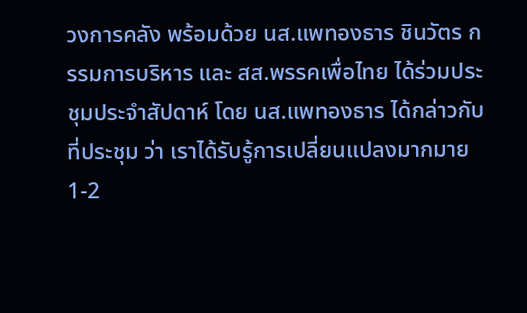วงการคลัง พร้อมด้วย นส.แพทองธาร ชินวัตร กรรมการบริหาร และ สส.พรรคเพื่อไทย ได้ร่วมประชุมประจำสัปดาห์ โดย นส.แพทองธาร ได้กล่าวกับที่ประชุม ว่า เราได้รับรู้การเปลี่ยนแปลงมากมาย 1-2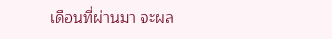เดือนที่ผ่านมา จะผล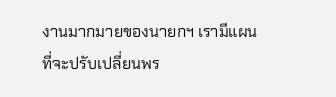งานมากมายของนายกฯ เรามีแผนที่จะปรับเปลี่ยนพร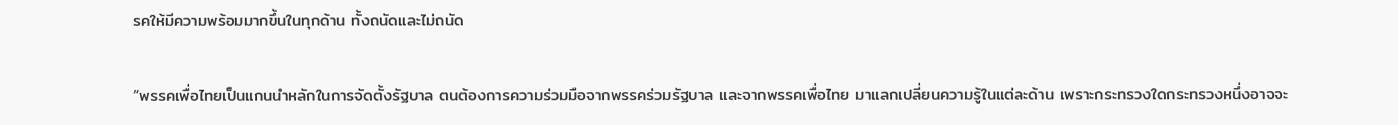รคให้มีความพร้อมมากขึ้นในทุกด้าน ทั้งถนัดและไม่ถนัด

“พรรคเพื่อไทยเป็นแกนนำหลักในการจัดตั้งรัฐบาล ตนต้องการความร่วมมือจากพรรคร่วมรัฐบาล และจากพรรคเพื่อไทย มาแลกเปลี่ยนความรู้ในแต่ละด้าน เพราะกระทรวงใดกระทรวงหนึ่งอาจจะ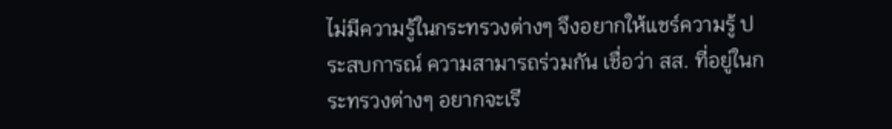ไม่มีความรู้ในกระทรวงต่างๆ จึงอยากให้แชร์ความรู้ ประสบการณ์ ความสามารถร่วมกัน เชื่อว่า สส. ที่อยู่ในกระทรวงต่างๆ อยากจะเรี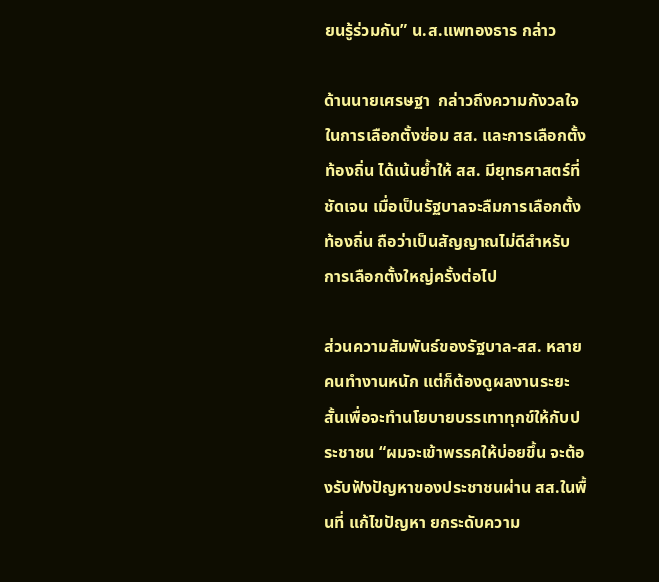ยนรู้ร่วมกัน” น.ส.แพทองธาร กล่าว

ด้านนายเศรษฐา  กล่าวถึงความกังวลใจในการเลือกตั้งซ่อม สส. และการเลือกตั้งท้องถิ่น ได้เน้นย้ำให้ สส. มียุทธศาสตร์ที่ชัดเจน เมื่อเป็นรัฐบาลจะลืมการเลือกตั้งท้องถิ่น ถือว่าเป็นสัญญาณไม่ดีสำหรับการเลือกตั้งใหญ่ครั้งต่อไป

ส่วนความสัมพันธ์ของรัฐบาล-สส. หลายคนทำงานหนัก แต่ก็ต้องดูผลงานระยะสั้นเพื่อจะทำนโยบายบรรเทาทุกข์ให้กับประชาชน “ผมจะเข้าพรรคให้บ่อยขึ้น จะต้องรับฟังปัญหาของประชาชนผ่าน สส.ในพื้นที่ แก้ไขปัญหา ยกระดับความ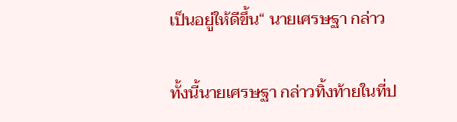เป็นอยู่ให้ดีขึ้น“ นายเศรษฐา กล่าว

ทั้งนี้นายเศรษฐา กล่าวทิ้งท้ายในที่ป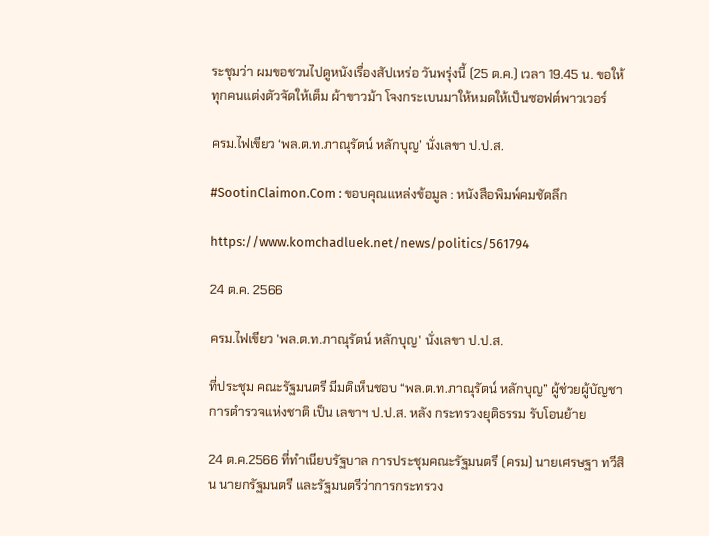ระชุมว่า ผมขอชวนไปดูหนังเรื่องสัปเหร่อ วันพรุ่งนี้ (25 ต.ค.) เวลา 19.45 น. ขอให้ทุกคนแต่งตัวจัดให้เต็ม ผ้าขาวม้า โจงกระเบนมาให้หมดให้เป็นซอฟต์พาวเวอร์

ครม.ไฟเขียว ‘พล.ต.ท.ภาณุรัตน์ หลักบุญ’ นั่งเลขา ป.ป.ส.

#SootinClaimon.Com : ขอบคุณแหล่งข้อมูล : หนังสือพิมพ์คมชัดลึก

https://www.komchadluek.net/news/politics/561794

24 ต.ค. 2566

ครม.ไฟเขียว 'พล.ต.ท.ภาณุรัตน์ หลักบุญ' นั่งเลขา ป.ป.ส.

ที่ประชุม คณะรัฐมนตรี มีมติเห็นชอบ “พล.ต.ท.ภาณุรัตน์ หลักบุญ” ผู้ช่วยผู้บัญชาการตำรวจแห่งชาติ เป็น เลขาฯ ป.ป.ส. หลัง กระทรวงยุติธรรม รับโอนย้าย

24 ต.ค.2566 ที่ทำเนียบรัฐบาล การประชุมคณะรัฐมนตรี (ครม) นายเศรษฐา ทวีสิน นายกรัฐมนตรี และรัฐมนตรีว่าการกระทรวง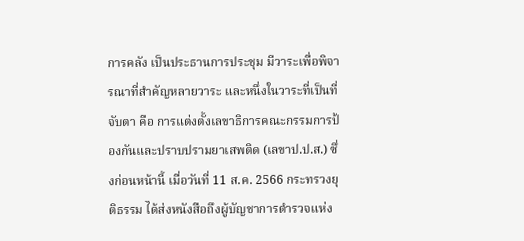การคลัง เป็นประธานการประชุม มีวาระเพื่อพิจารณาที่สำคัญหลายวาระ และหนึ่งในวาระที่เป็นที่จับตา คือ การแต่งตั้งเลขาธิการคณะกรรมการป้องกันและปราบปรามยาเสพติด (เลขาป.ป.ส.) ซึ่งก่อนหน้านี้ เมื่อวันที่ 11 ส.ค. 2566 กระทรวงยุติธรรม ได้ส่งหนังสือถึงผู้บัญชาการตำรวจแห่ง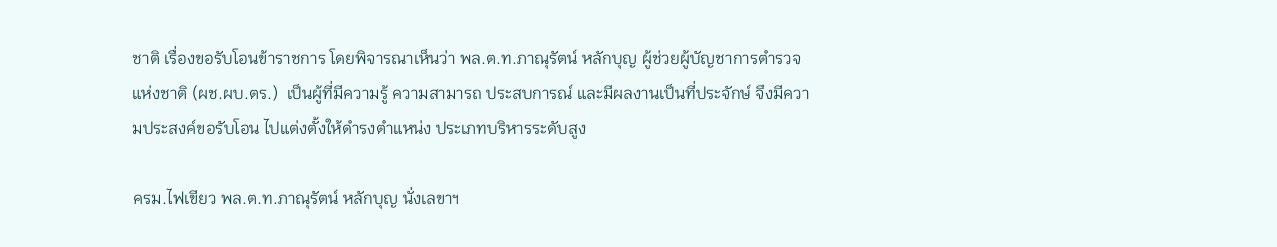ชาติ เรื่องขอรับโอนข้าราชการ โดยพิจารณาเห็นว่า พล.ต.ท.ภาณุรัตน์ หลักบุญ ผู้ช่วยผู้บัญชาการตำรวจแห่งชาติ (ผช.ผบ.ตร.)  เป็นผู้ที่มีความรู้ ความสามารถ ประสบการณ์ และมีผลงานเป็นที่ประจักษ์ จึงมีความประสงค์ขอรับโอน ไปแต่งตั้งให้ดำรงตำแหน่ง ประเภทบริหารระดับสูง

ครม.ไฟเขียว พล.ต.ท.ภาณุรัตน์ หลักบุญ นั่งเลขาฯ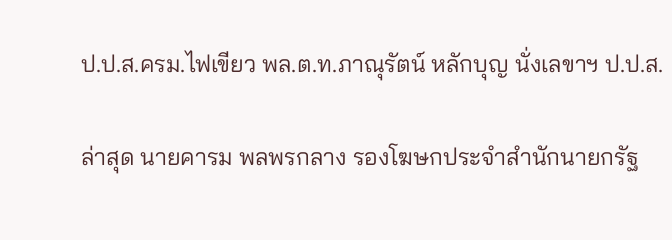ป.ป.ส.ครม.ไฟเขียว พล.ต.ท.ภาณุรัตน์ หลักบุญ นั่งเลขาฯ ป.ป.ส.

ล่าสุด นายคารม พลพรกลาง รองโฆษกประจำสำนักนายกรัฐ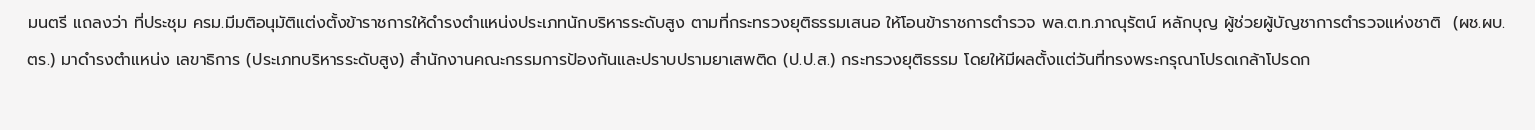มนตรี แถลงว่า ที่ประชุม ครม.มีมติอนุมัติแต่งตั้งข้าราชการให้ดำรงตำแหน่งประเภทนักบริหารระดับสูง ตามที่กระทรวงยุติธรรมเสนอ ให้โอนข้าราชการตำรวจ พล.ต.ท.ภาณุรัตน์ หลักบุญ ผู้ช่วยผู้บัญชาการตำรวจแห่งชาติ  (ผช.ผบ.ตร.) มาดำรงตำแหน่ง เลขาธิการ (ประเภทบริหารระดับสูง) สำนักงานคณะกรรมการป้องกันและปราบปรามยาเสพติด (ป.ป.ส.) กระทรวงยุติธรรม โดยให้มีผลตั้งแต่วันที่ทรงพระกรุณาโปรดเกล้าโปรดก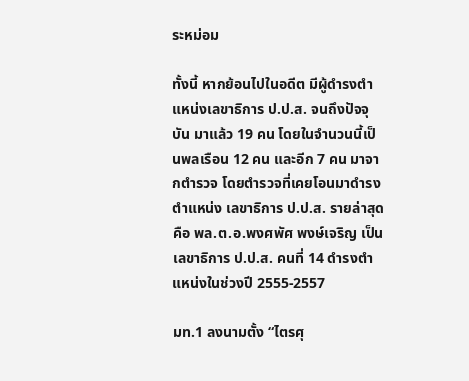ระหม่อม

ทั้งนี้ หากย้อนไปในอดีต มีผู้ดำรงตำแหน่งเลขาธิการ ป.ป.ส. จนถึงปัจจุบัน มาแล้ว 19 คน โดยในจำนวนนี้เป็นพลเรือน 12 คน และอีก 7 คน มาจากตำรวจ โดยตำรวจที่เคยโอนมาดำรงตำแหน่ง เลขาธิการ ป.ป.ส. รายล่าสุดคือ พล.ต.อ.พงศพัศ พงษ์เจริญ เป็นเลขาธิการ ป.ป.ส. คนที่ 14 ดำรงตำแหน่งในช่วงปี 2555-2557

มท.1 ลงนามตั้ง “ไตรศุ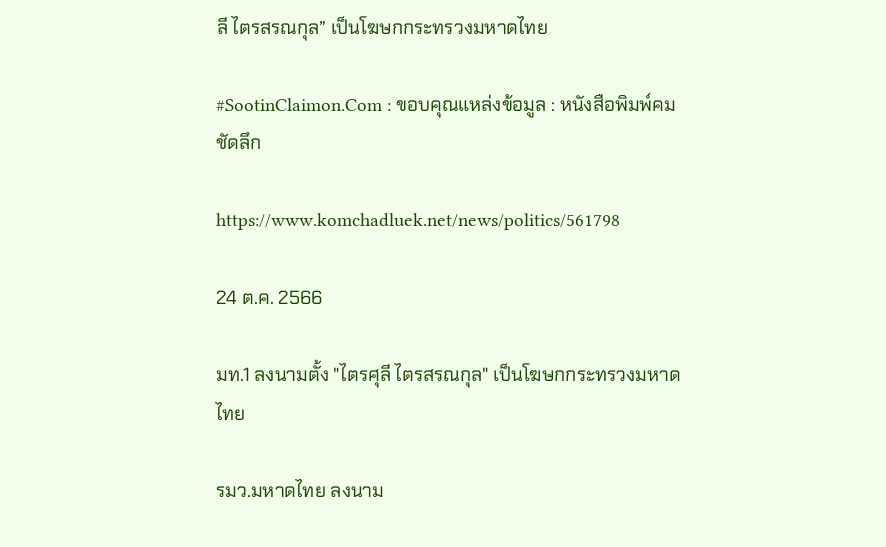ลี ไตรสรณกุล” เป็นโฆษกกระทรวงมหาดไทย

#SootinClaimon.Com : ขอบคุณแหล่งข้อมูล : หนังสือพิมพ์คมชัดลึก

https://www.komchadluek.net/news/politics/561798

24 ต.ค. 2566

มท.1 ลงนามตั้ง "ไตรศุลี ไตรสรณกุล" เป็นโฆษกกระทรวงมหาดไทย

รมว.มหาดไทย ลงนาม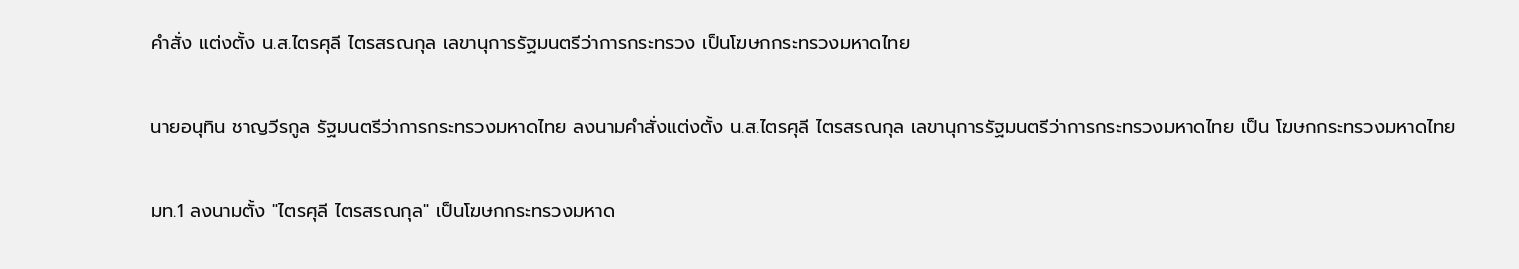คำสั่ง แต่งตั้ง น.ส.ไตรศุลี ไตรสรณกุล เลขานุการรัฐมนตรีว่าการกระทรวง เป็นโฆษกกระทรวงมหาดไทย

นายอนุทิน ชาญวีรกูล รัฐมนตรีว่าการกระทรวงมหาดไทย ลงนามคำสั่งแต่งตั้ง น.ส.ไตรศุลี ไตรสรณกุล เลขานุการรัฐมนตรีว่าการกระทรวงมหาดไทย เป็น โฆษกกระทรวงมหาดไทย

มท.1 ลงนามตั้ง "ไตรศุลี ไตรสรณกุล" เป็นโฆษกกระทรวงมหาด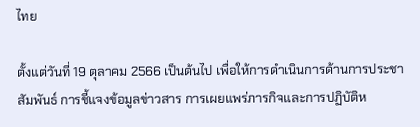ไทย

ตั้งแต่วันที่ 19 ตุลาคม 2566 เป็นต้นไป เพื่อให้การดำเนินการด้านการประชาสัมพันธ์ การชี้แจงข้อมูลข่าวสาร การเผยแพร่ภารกิจและการปฏิบัติห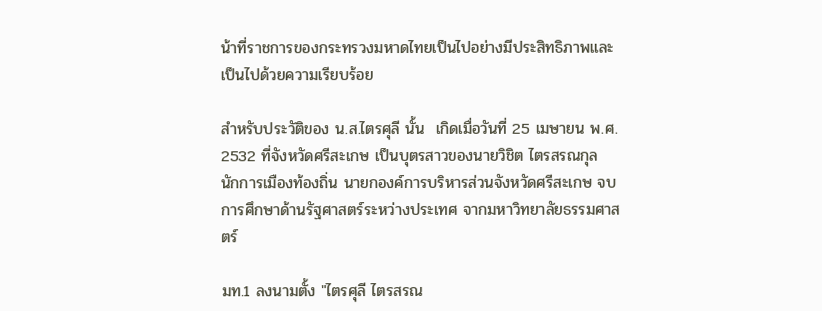น้าที่ราชการของกระทรวงมหาดไทยเป็นไปอย่างมีประสิทธิภาพและเป็นไปด้วยความเรียบร้อย

สำหรับประวัติของ น.ส.ไตรศุลี นั้น  เกิดเมื่อวันที่ 25 เมษายน พ.ศ. 2532 ที่จังหวัดศรีสะเกษ เป็นบุตรสาวของนายวิชิต ไตรสรณกุล นักการเมืองท้องถิ่น นายกองค์การบริหารส่วนจังหวัดศรีสะเกษ จบการศึกษาด้านรัฐศาสตร์ระหว่างประเทศ จากมหาวิทยาลัยธรรมศาสตร์

มท.1 ลงนามตั้ง "ไตรศุลี ไตรสรณ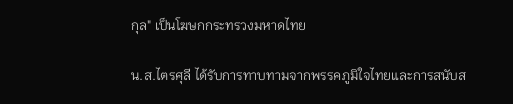กุล" เป็นโฆษกกระทรวงมหาดไทย

น.ส.ไตรศุลี ได้รับการทาบทามจากพรรคภูมิใจไทยและการสนับส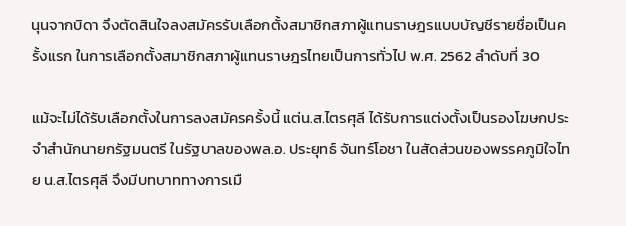นุนจากบิดา จึงตัดสินใจลงสมัครรับเลือกตั้งสมาชิกสภาผู้แทนราษฎรแบบบัญชีรายชื่อเป็นครั้งแรก ในการเลือกตั้งสมาชิกสภาผู้แทนราษฎรไทยเป็นการทั่วไป พ.ศ. 2562 ลำดับที่ 30

แม้จะไม่ได้รับเลือกตั้งในการลงสมัครครั้งนี้ แต่น.ส.ไตรศุลี ได้รับการแต่งตั้งเป็นรองโฆษกประจำสำนักนายกรัฐมนตรี ในรัฐบาลของพล.อ. ประยุทธ์ จันทร์โอชา ในสัดส่วนของพรรคภูมิใจไทย น.ส.ไตรศุลี จึงมีบทบาททางการเมื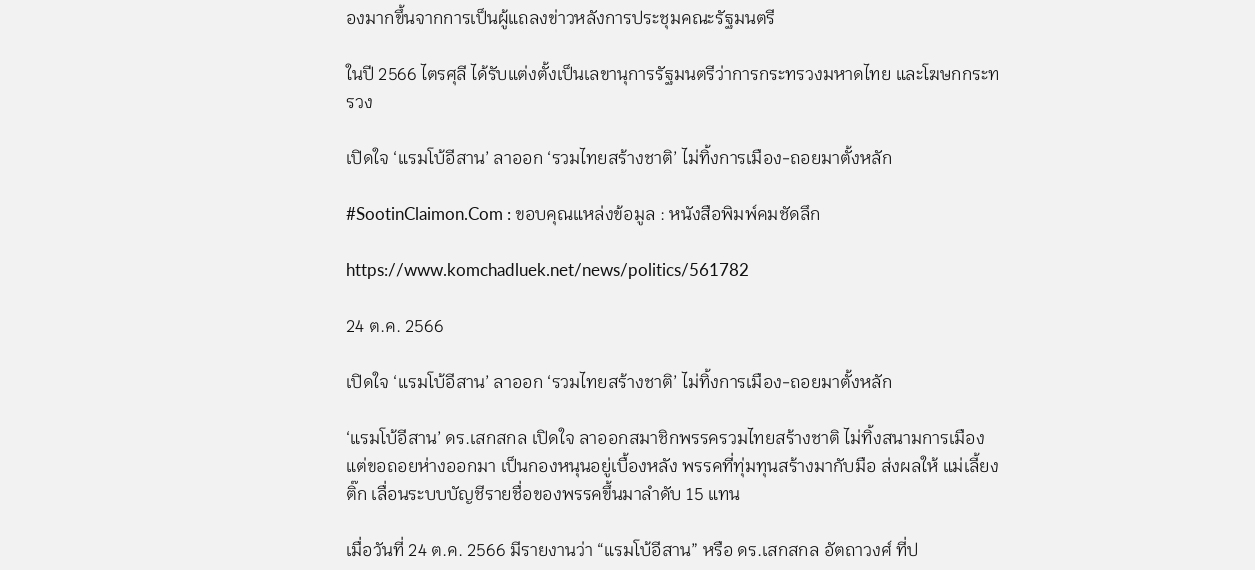องมากขึ้นจากการเป็นผู้แถลงข่าวหลังการประชุมคณะรัฐมนตรี

ในปี 2566 ไตรศุลี ได้รับแต่งตั้งเป็นเลขานุการรัฐมนตรีว่าการกระทรวงมหาดไทย และโฆษกกระทรวง

เปิดใจ ‘แรมโบ้อีสาน’ ลาออก ‘รวมไทยสร้างชาติ’ ไม่ทิ้งการเมือง-ถอยมาตั้งหลัก

#SootinClaimon.Com : ขอบคุณแหล่งข้อมูล : หนังสือพิมพ์คมชัดลึก

https://www.komchadluek.net/news/politics/561782

24 ต.ค. 2566

เปิดใจ ‘แรมโบ้อีสาน’ ลาออก ‘รวมไทยสร้างชาติ’ ไม่ทิ้งการเมือง-ถอยมาตั้งหลัก

‘แรมโบ้อีสาน’ ดร.เสกสกล เปิดใจ ลาออกสมาชิกพรรครวมไทยสร้างชาติ ไม่ทิ้งสนามการเมือง แต่ขอถอยห่างออกมา เป็นกองหนุนอยู่เบื้องหลัง พรรคที่ทุ่มทุนสร้างมากับมือ ส่งผลให้ แม่เลี้ยงติ๊ก เลื่อนระบบบัญชีรายชื่อของพรรคขึ้นมาลำดับ 15 แทน

เมื่อวันที่ 24 ต.ค. 2566 มีรายงานว่า “แรมโบ้อีสาน” หรือ ดร.เสกสกล อัตถาวงศ์ ที่ป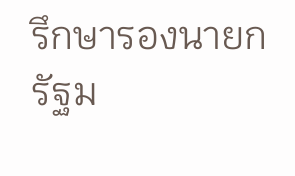รึกษารองนายกรัฐม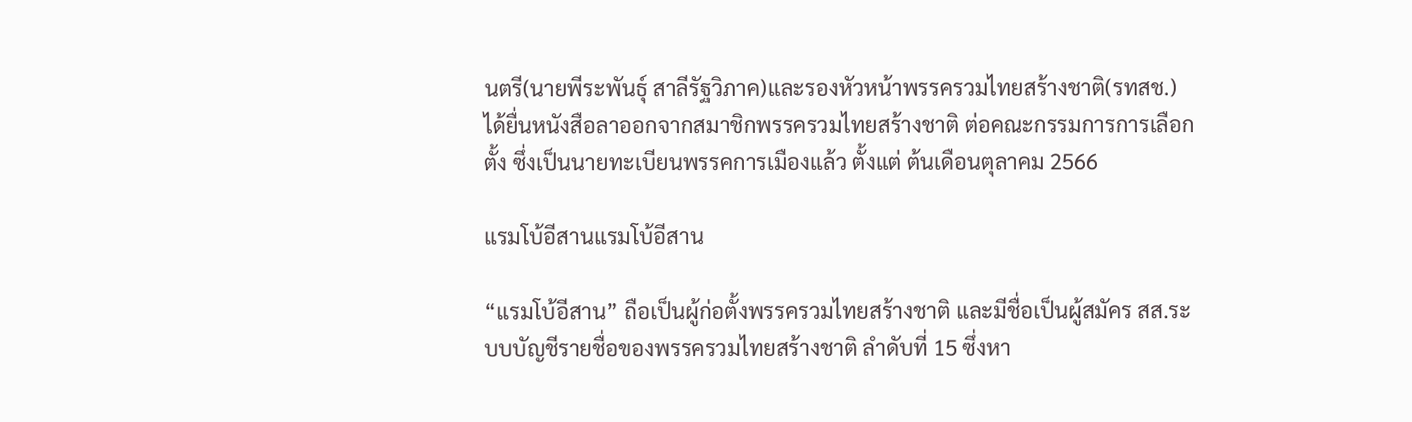นตรี(นายพีระพันธุ์ สาลีรัฐวิภาค)และรองหัวหน้าพรรครวมไทยสร้างชาติ(รทสช.) ได้ยื่นหนังสือลาออกจากสมาชิกพรรครวมไทยสร้างชาติ ต่อคณะกรรมการการเลือกตั้ง ซึ่งเป็นนายทะเบียนพรรคการเมืองแล้ว ตั้งแต่ ต้นเดือนตุลาคม 2566

แรมโบ้อีสานแรมโบ้อีสาน

“แรมโบ้อีสาน” ถือเป็นผู้ก่อตั้งพรรครวมไทยสร้างชาติ และมีชื่อเป็นผู้สมัคร สส.ระบบบัญชีรายชื่อของพรรครวมไทยสร้างชาติ ลำดับที่ 15 ซึ่งหา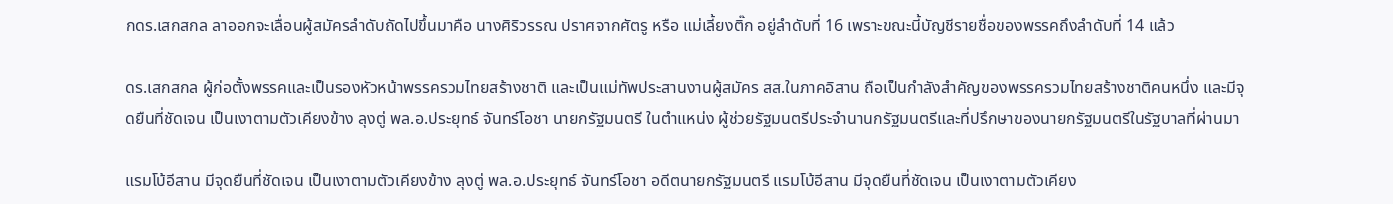กดร.เสกสกล ลาออกจะเลื่อนผู้สมัครลำดับถัดไปขึ้นมาคือ นางศิริวรรณ ปราศจากศัตรู หรือ แม่เลี้ยงติ๊ก อยู่ลำดับที่ 16 เพราะขณะนี้บัญชีรายชื่อของพรรคถึงลำดับที่ 14 แล้ว

ดร.เสกสกล ผู้ก่อตั้งพรรคและเป็นรองหัวหน้าพรรครวมไทยสร้างชาติ และเป็นแม่ทัพประสานงานผู้สมัคร สส.ในภาคอิสาน ถือเป็นกำลังสำคัญของพรรครวมไทยสร้างชาติคนหนึ่ง และมีจุดยืนที่ชัดเจน เป็นเงาตามตัวเคียงข้าง ลุงตู่ พล.อ.ประยุทธ์ จันทร์โอชา นายกรัฐมนตรี ในตำแหน่ง ผู้ช่วยรัฐมนตรีประจำนานกรัฐมนตรีและที่ปรึกษาของนายกรัฐมนตรีในรัฐบาลที่ผ่านมา

แรมโบ้อีสาน มีจุดยืนที่ชัดเจน เป็นเงาตามตัวเคียงข้าง ลุงตู่ พล.อ.ประยุทธ์ จันทร์โอชา อดีตนายกรัฐมนตรี แรมโบ้อีสาน มีจุดยืนที่ชัดเจน เป็นเงาตามตัวเคียง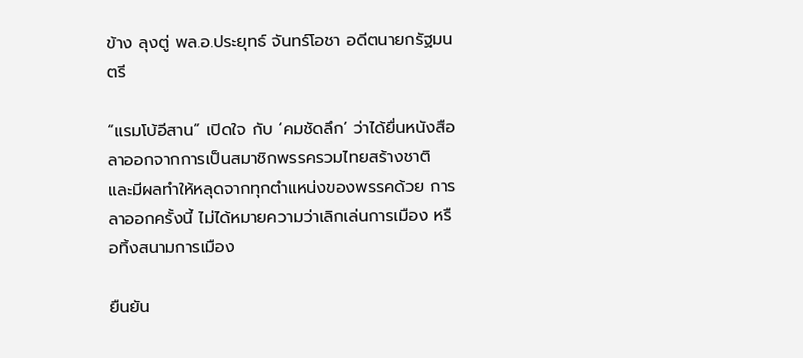ข้าง ลุงตู่ พล.อ.ประยุทธ์ จันทร์โอชา อดีตนายกรัฐมนตรี

“แรมโบ้อีสาน” เปิดใจ กับ ‘คมชัดลึก’ ว่าได้ยื่นหนังสือลาออกจากการเป็นสมาชิกพรรครวมไทยสร้างชาติ และมีผลทำให้หลุดจากทุกตำแหน่งของพรรคด้วย การลาออกครั้งนี้ ไม่ได้หมายความว่าเลิกเล่นการเมือง หรือทิ้งสนามการเมือง

ยืนยัน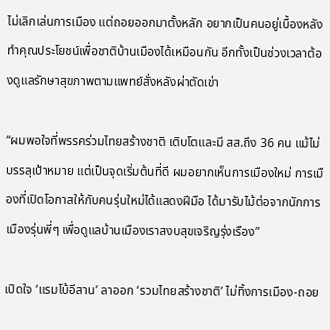ไม่เลิกเล่นการเมือง แต่ถอยออกมาตั้งหลัก อยากเป็นคนอยู่เบื้องหลัง ทำคุณประโยชน์เพื่อชาติบ้านเมืองได้เหมือนกัน อีกทั้งเป็นช่วงเวลาต้องดูแลรักษาสุขภาพตามแพทย์สั่งหลังผ่าตัดเข่า

“ผมพอใจที่พรรคร่วมไทยสร้างชาติ เติบโตและมี สส.ถึง 36 คน แม้ไม่บรรลุเป้าหมาย แต่เป็นจุดเริ่มต้นที่ดี ผมอยากเห็นการเมืองใหม่ การเมืองที่เปิดโอกาสให้กับคนรุ่นใหม่ได้แสดงฝีมือ ได้มารับไม้ต่อจากนักการเมืองรุ่นพี่ๆ เพื่อดูแลบ้านเมืองเราสงบสุขเจริญรุ่งเรือง”

เปิดใจ ‘แรมโบ้อีสาน’ ลาออก ‘รวมไทยสร้างชาติ’ ไม่ทิ้งการเมือง-ถอย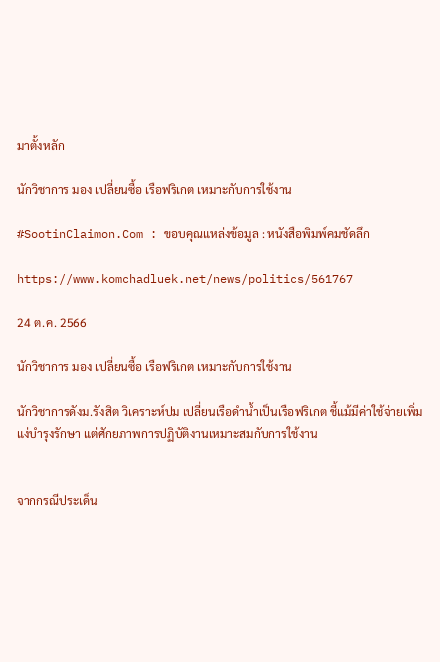มาตั้งหลัก

นักวิชาการ มอง เปลี่ยนซื้อ เรือฟริเกต เหมาะกับการใช้งาน

#SootinClaimon.Com : ขอบคุณแหล่งข้อมูล : หนังสือพิมพ์คมชัดลึก

https://www.komchadluek.net/news/politics/561767

24 ต.ค. 2566

นักวิชาการ มอง เปลี่ยนซื้อ เรือฟริเกต เหมาะกับการใช้งาน

นักวิชาการดังม.รังสิต วิเคราะห์ปม เปลี่ยนเรือดำน้ำเป็นเรือฟริเกต ชี้แม้มีค่าใช้จ่ายเพิ่มแง่บำรุงรักษา แต่ศักยภาพการปฏิบัติงานเหมาะสมกับการใช้งาน


จากกรณีประเด็น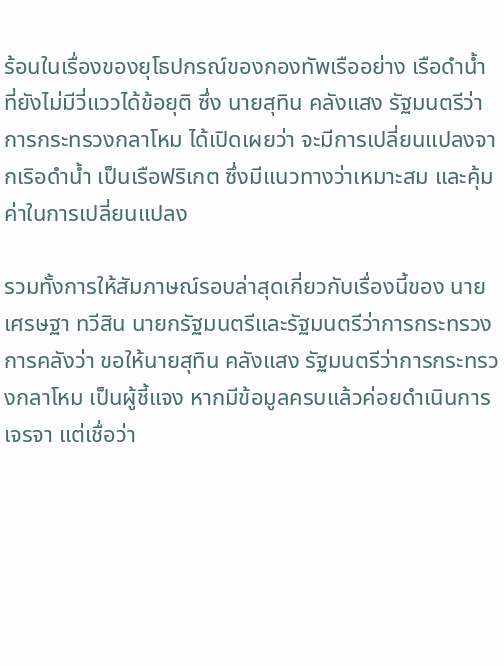ร้อนในเรื่องของยุโธปกรณ์ของกองทัพเรืออย่าง เรือดำน้ำ ที่ยังไม่มีวี่แววได้ข้อยุติ ซึ่ง นายสุทิน คลังแสง รัฐมนตรีว่าการกระทรวงกลาโหม ได้เปิดเผยว่า จะมีการเปลี่ยนแปลงจากเริอดำน้ำ เป็นเรือฟริเกต ซึ่งมีแนวทางว่าเหมาะสม และคุ้มค่าในการเปลี่ยนแปลง

รวมทั้งการให้สัมภาษณ์รอบล่าสุดเกี่ยวกับเรื่องนี้ของ นายเศรษฐา ทวีสิน นายกรัฐมนตรีและรัฐมนตรีว่าการกระทรวงการคลังว่า ขอให้นายสุทิน คลังแสง รัฐมนตรีว่าการกระทรวงกลาโหม เป็นผู้ชี้แจง หากมีข้อมูลครบแล้วค่อยดำเนินการเจรจา แต่เชื่อว่า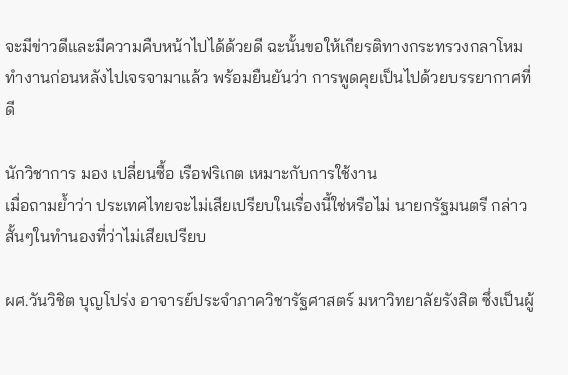จะมีข่าวดีและมีความคืบหน้าไปได้ด้วยดี ฉะนั้นขอให้เกียรติทางกระทรวงกลาโหมทำงานก่อนหลังไปเจรจามาแล้ว พร้อมยืนยันว่า การพูดคุยเป็นไปด้วยบรรยากาศที่ดี

นักวิชาการ มอง เปลี่ยนซื้อ เรือฟริเกต เหมาะกับการใช้งาน
เมื่อถามย้ำว่า ประเทศไทยจะไม่เสียเปรียบในเรื่องนี้ใช่หรือไม่ นายกรัฐมนตรี กล่าวสั้นๆในทำนองที่ว่าไม่เสียเปรียบ

ผศ.วันวิชิต บุญโปร่ง อาจารย์ประจำภาควิชารัฐศาสตร์ มหาวิทยาลัยรังสิต ซึ่งเป็นผู้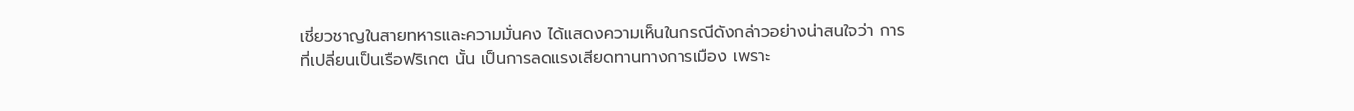เชี่ยวชาญในสายทหารและความมั่นคง ได้แสดงความเห็นในกรณีดังกล่าวอย่างน่าสนใจว่า การที่เปลี่ยนเป็นเรือฟริเกต นั้น เป็นการลดแรงเสียดทานทางการเมือง เพราะ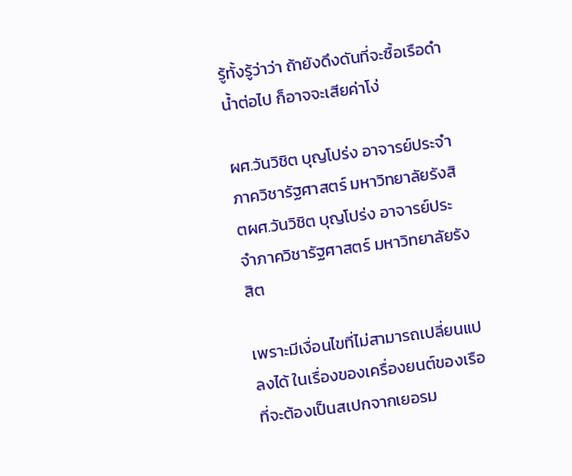รู้ทั้งรู้ว่าว่า ถ้ายังดึงดันที่จะซื้อเรือดำน้ำต่อไป ก็อาจจะเสียค่าโง่

ผศ.วันวิชิต บุญโปร่ง อาจารย์ประจำภาควิชารัฐศาสตร์ มหาวิทยาลัยรังสิตผศ.วันวิชิต บุญโปร่ง อาจารย์ประจำภาควิชารัฐศาสตร์ มหาวิทยาลัยรังสิต

เพราะมีเงื่อนไขที่ไม่สามารถเปลี่ยนแปลงได้ ในเรื่องของเครื่องยนต์ของเรือที่จะต้องเป็นสเปกจากเยอรม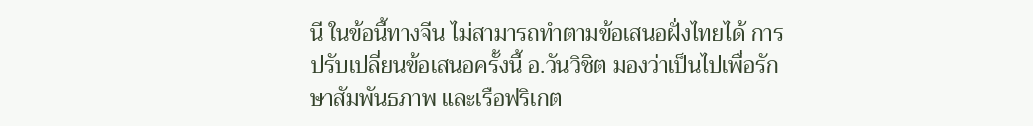นี ในข้อนี้ทางจีน ไม่สามารถทำตามข้อเสนอฝั่งไทยได้ การปรับเปลี่ยนข้อเสนอครั้งนี้ อ.วันวิชิต มองว่าเป็นไปเพื่อรักษาสัมพันธภาพ และเรือฟริเกต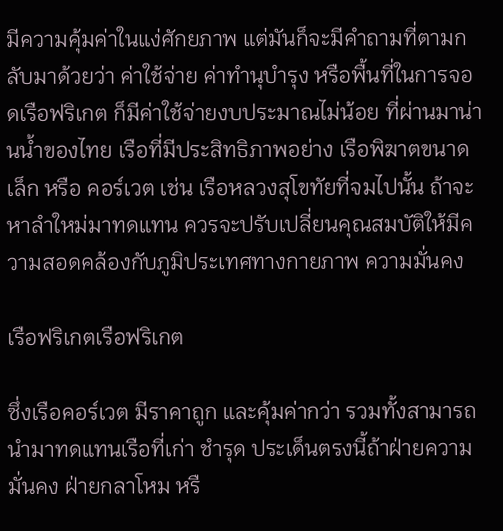มีความคุ้มค่าในแง่ศักยภาพ แต่มันก็จะมีคำถามที่ตามกลับมาด้วยว่า ค่าใช้จ่าย ค่าทำนุบำรุง หรือพื้นที่ในการจอดเรือฟริเกต ก็มีค่าใช้จ่ายงบประมาณไม่น้อย ที่ผ่านมาน่านน้ำของไทย เรือที่มีประสิทธิภาพอย่าง เรือพิฆาตขนาดเล็ก หรือ คอร์เวต เช่น เรือหลวงสุโขทัยที่จมไปนั้น ถ้าจะหาลำใหม่มาทดแทน ควรจะปรับเปลี่ยนคุณสมบัติให้มีความสอดคล้องกับภูมิประเทศทางกายภาพ ความมั่นคง

เรือฟริเกตเรือฟริเกต

ซึ่งเรือคอร์เวต มีราคาถูก และคุ้มค่ากว่า รวมทั้งสามารถนำมาทดแทนเรือที่เก่า ชำรุด ประเด็นตรงนี้ถ้าฝ่ายความมั่นคง ฝ่ายกลาโหม หรื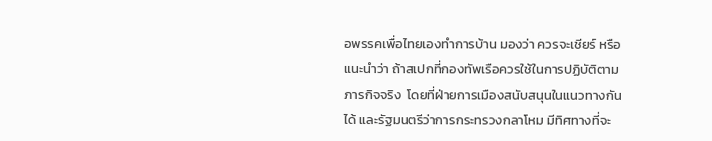อพรรคเพื่อไทยเองทำการบ้าน มองว่า ควรจะเชียร์ หรือ แนะนำว่า ถ้าสเปกที่กองทัพเรือควรใช้ในการปฏิบัติตามภารกิจจริง  โดยที่ฝ่ายการเมืองสนับสนุนในแนวทางกันได้ และรัฐมนตรีว่าการกระทรวงกลาโหม มีทิศทางที่จะ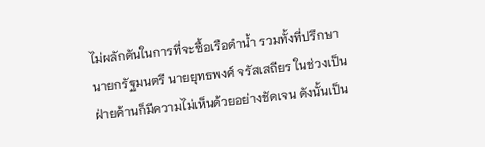ไม่ผลักดันในการที่จะซื้อเรือดำน้ำ รวมทั้งที่ปรึกษานายกรัฐมนตรี นายยุทธพงศ์ จรัสเสถียร ในช่วงเป็นฝ่ายค้านก็มีความไม่เห็นด้วยอย่างชัดเจน ดังนั้นเป็น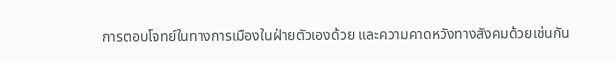การตอบโจทย์ในทางการเมืองในฝ่ายตัวเองด้วย และความคาดหวังทางสังคมด้วยเช่นกัน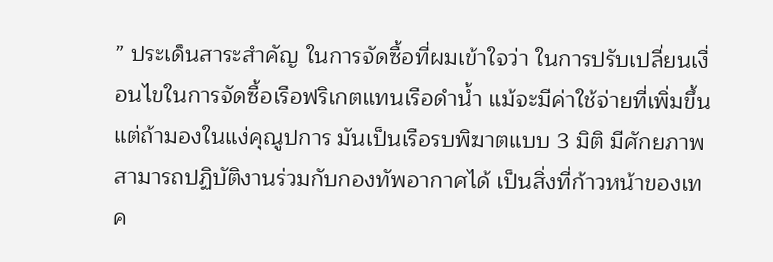” ประเด็นสาระสำคัญ ในการจัดซื้อที่ผมเข้าใจว่า ในการปรับเปลี่ยนเงื่อนไขในการจัดซื้อเรือฟริเกตแทนเรือดำน้ำ แม้จะมีค่าใช้จ่ายที่เพิ่มขึ้น แต่ถ้ามองในแง่คุณูปการ มันเป็นเรือรบพิฆาตแบบ 3 มิติ มีศักยภาพสามารถปฏิบัติงานร่วมกับกองทัพอากาศได้ เป็นสิ่งที่ก้าวหน้าของเทค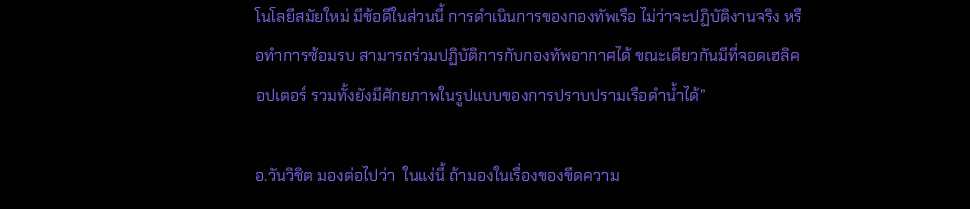โนโลยีสมัยใหม่ มีข้อดีในส่วนนี้ การดำเนินการของกองทัพเรือ ไม่ว่าจะปฏิบัติงานจริง หรือทำการซ้อมรบ สามารถร่วมปฏิบัติการกับกองทัพอากาศได้ ขณะเดียวกันมีที่จอดเฮลิคอปเตอร์ รวมทั้งยังมีศักยภาพในรูปแบบของการปราบปรามเรือดำน้ำได้”

อ.วันวิชิต มองต่อไปว่า  ในแง่นี้ ถ้ามองในเรื่องของขีดความ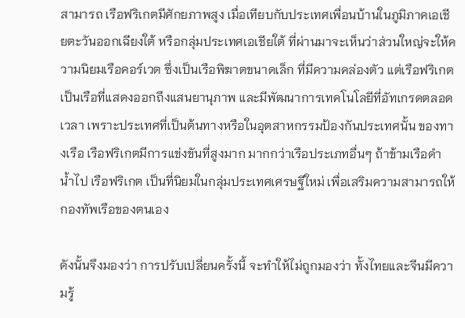สามารถ เรือฟริเกตมีศักยภาพสูง เมื่อเทียบกับประเทศเพื่อนบ้านในภูมิภาคเอเชียตะวันออกเฉียงใต้ หรือกลุ่มประเทศเอเชียใต้ ที่ผ่านมาจะเห็นว่าส่วนใหญ่จะให้ความนิยมเรือคอร์เวต ซึ่งเป็นเรือพิฆาตขนาดเล็ก ที่มีความคล่องตัว แต่เรือฟริเกต เป็นเรือที่แสดงออกถึงแสนยานุภาพ และมีพัฒนาการเทคโนโลยีที่อัทเกรดตลอดเวลา เพราะประเทศที่เป็นต้นทางหรือในอุตสาหกรรมป้องกันประเทศนั้น ของทางเรือ เรือฟริเกตมีการแข่งขันที่สูงมาก มากกว่าเรือประเภทอื่นๆ ถ้าข้ามเรือดำน้ำไป เรือฟริเกต เป็นที่นิยมในกลุ่มประเทศเศรษฐีใหม่ เพื่อเสริมความสามารถให้กองทัพเรือของตนเอง

ดังนั้นจึงมองว่า การปรับเปลี่ยนครั้งนี้ จะทำให้ไม่ถูกมองว่า ทั้งไทยและจีนมีความรู้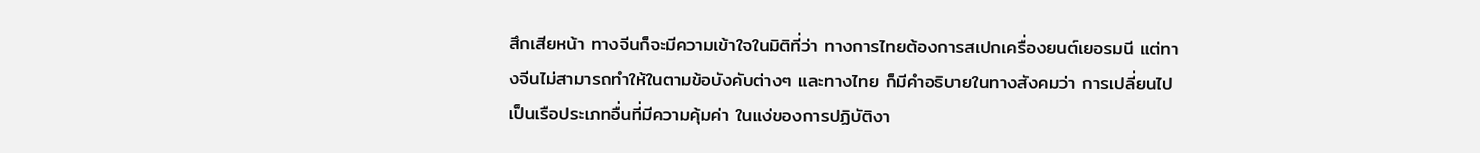สึกเสียหน้า ทางจีนก็จะมีความเข้าใจในมิติที่ว่า ทางการไทยต้องการสเปกเครื่องยนต์เยอรมนี แต่ทางจีนไม่สามารถทำให้ในตามข้อบังคับต่างๆ และทางไทย ก็มีคำอธิบายในทางสังคมว่า การเปลี่ยนไปเป็นเรือประเภทอื่นที่มีความคุ้มค่า ในแง่ของการปฏิบัติงา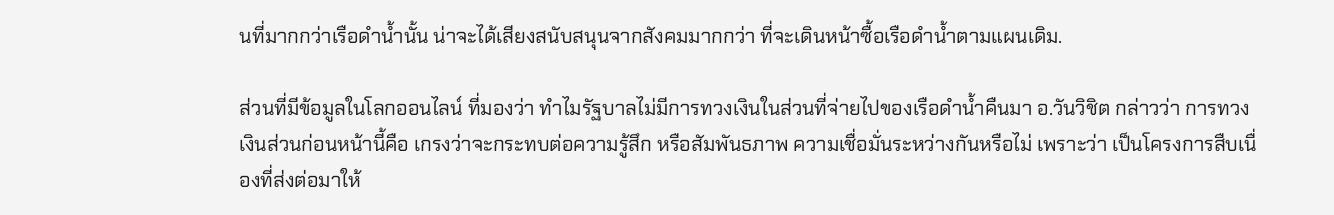นที่มากกว่าเรือดำน้ำนั้น น่าจะได้เสียงสนับสนุนจากสังคมมากกว่า ที่จะเดินหน้าซื้อเรือดำน้ำตามแผนเดิม.

ส่วนที่มีข้อมูลในโลกออนไลน์ ที่มองว่า ทำไมรัฐบาลไม่มีการทวงเงินในส่วนที่จ่ายไปของเรือดำน้ำคืนมา อ.วันวิชิต กล่าวว่า การทวงเงินส่วนก่อนหน้านี้คือ เกรงว่าจะกระทบต่อความรู้สึก หรือสัมพันธภาพ ความเชื่อมั่นระหว่างกันหรือไม่ เพราะว่า เป็นโครงการสืบเนื่องที่ส่งต่อมาให้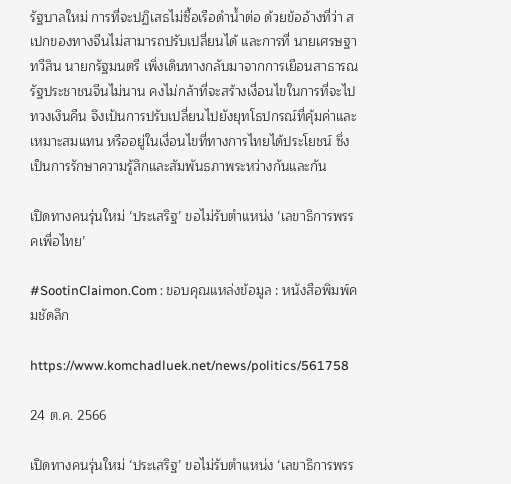รัฐบาลใหม่ การที่จะปฏิเสธไม่ซื้อเรือดำน้ำต่อ ด้วยข้ออ้างที่ว่า สเปกของทางจีนไม่สามารถปรับเปลี่ยนได้ และการที่ นายเศรษฐา ทวีสิน นายกรัฐมนตรี เพิ่งเดินทางกลับมาจากการเยือนสาธารณรัฐประชาชนจีนไม่นาน คงไม่กล้าที่จะสร้างเงื่อนไขในการที่จะไปทวงเงินคืน จึงเป้นการปรับเปลี่ยนไปยังยุทโธปกรณ์ที่คุ้มค่าและเหมาะสมแทน หรืออยู่ในเงื่อนไขที่ทางการไทยได้ประโยชน์ ซึ่งเป็นการรักษาความรู้สึกและสัมพันธภาพระหว่างกันและกัน

เปิดทางคนรุ่นใหม่ ‘ประเสริฐ’ ขอไม่รับตำแหน่ง ‘เลขาธิการพรรคเพื่อไทย’

#SootinClaimon.Com : ขอบคุณแหล่งข้อมูล : หนังสือพิมพ์คมชัดลึก

https://www.komchadluek.net/news/politics/561758

24 ต.ค. 2566

เปิดทางคนรุ่นใหม่ ‘ประเสริฐ’ ขอไม่รับตำแหน่ง ‘เลขาธิการพรร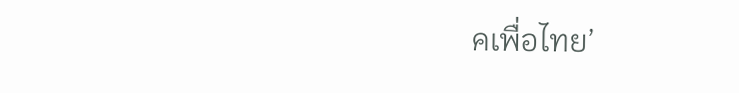คเพื่อไทย’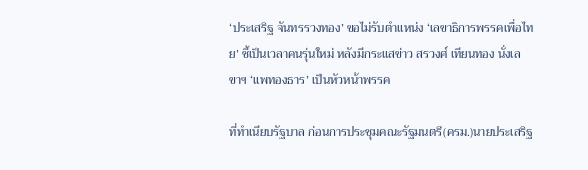‘ประเสริฐ จันทรรวงทอง’ ขอไม่รับตำแหน่ง ‘เลขาธิการพรรคเพื่อไทย’ ชี้เป็นเวลาคนรุ่นใหม่ หลังมีกระแสข่าว สรวงศ์ เทียนทอง นั่งเลขาฯ ‘แพทองธาร’ เป็นหัวหน้าพรรค

ที่ทำเนียบรัฐบาล ก่อนการประชุมคณะรัฐมนตรี(ครม.)นายประเสริฐ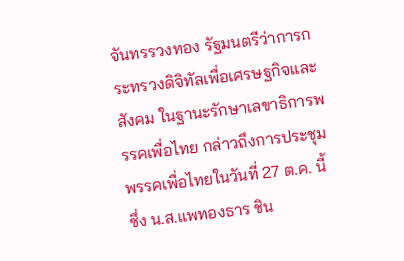จันทรรวงทอง รัฐมนตรีว่าการกระทรวงดิจิทัลเพื่อเศรษฐกิจและสังคม ในฐานะรักษาเลขาธิการพรรคเพื่อไทย กล่าวถึงการประชุมพรรคเพื่อไทยในวันที่ 27 ต.ค. นี้ ซึ่ง น.ส.แพทองธาร ชิน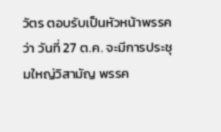วัตร ตอบรับเป็นหัวหน้าพรรค ว่า วันที่ 27 ต.ค. จะมีการประชุมใหญ่วิสามัญ พรรค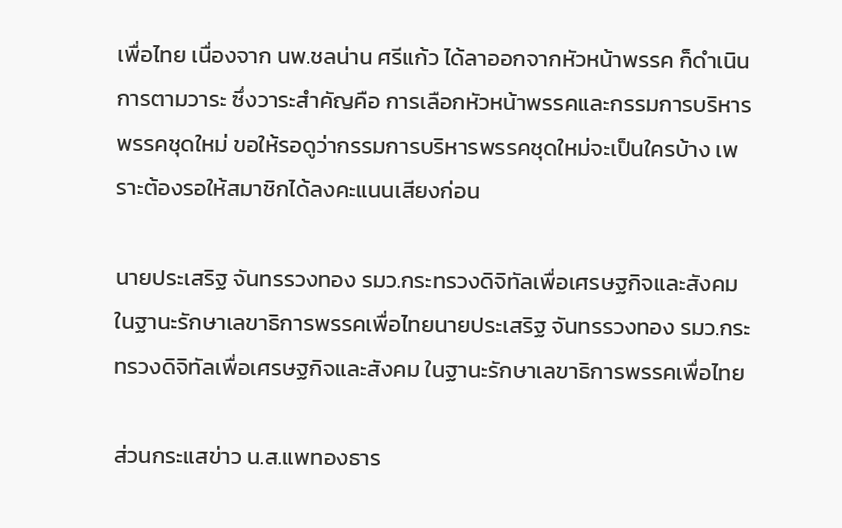เพื่อไทย เนื่องจาก นพ.ชลน่าน ศรีแก้ว ได้ลาออกจากหัวหน้าพรรค ก็ดำเนินการตามวาระ ซึ่งวาระสำคัญคือ การเลือกหัวหน้าพรรคและกรรมการบริหารพรรคชุดใหม่ ขอให้รอดูว่ากรรมการบริหารพรรคชุดใหม่จะเป็นใครบ้าง เพราะต้องรอให้สมาชิกได้ลงคะแนนเสียงก่อน

นายประเสริฐ จันทรรวงทอง รมว.กระทรวงดิจิทัลเพื่อเศรษฐกิจและสังคม ในฐานะรักษาเลขาธิการพรรคเพื่อไทยนายประเสริฐ จันทรรวงทอง รมว.กระทรวงดิจิทัลเพื่อเศรษฐกิจและสังคม ในฐานะรักษาเลขาธิการพรรคเพื่อไทย

ส่วนกระแสข่าว น.ส.แพทองธาร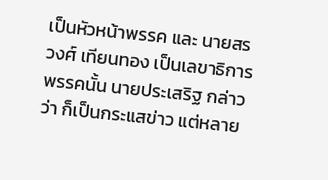เป็นหัวหน้าพรรค และ นายสรวงศ์ เทียนทอง เป็นเลขาธิการพรรคนั้น นายประเสริฐ กล่าวว่า ก็เป็นกระแสข่าว แต่หลาย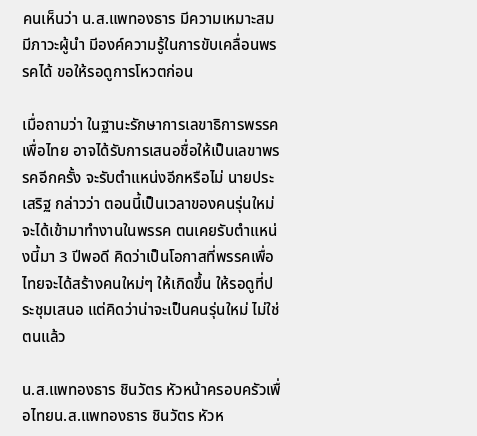คนเห็นว่า น.ส.แพทองธาร มีความเหมาะสม มีภาวะผู้นำ มีองค์ความรู้ในการขับเคลื่อนพรรคได้ ขอให้รอดูการโหวตก่อน

เมื่อถามว่า ในฐานะรักษาการเลขาธิการพรรคเพื่อไทย อาจได้รับการเสนอชื่อให้เป็นเลขาพรรคอีกครั้ง จะรับตำแหน่งอีกหรือไม่ นายประเสริฐ กล่าวว่า ตอนนี้เป็นเวลาของคนรุ่นใหม่ จะได้เข้ามาทำงานในพรรค ตนเคยรับตำแหน่งนี้มา 3 ปีพอดี คิดว่าเป็นโอกาสที่พรรคเพื่อไทยจะได้สร้างคนใหม่ๆ ให้เกิดขึ้น ให้รอดูที่ประชุมเสนอ แต่คิดว่าน่าจะเป็นคนรุ่นใหม่ ไม่ใช่ตนแล้ว

น.ส.แพทองธาร ชินวัตร หัวหน้าครอบครัวเพื่อไทยน.ส.แพทองธาร ชินวัตร หัวห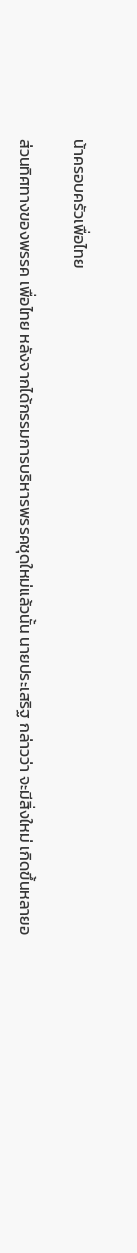น้าครอบครัวเพื่อไทย

ส่วนทิศทางของพรรค เพื่อไทย หลังจากได้กรรมการบริหารพรรคชุดใหม่แล้วนั้น นายประเสริฐ กล่าวว่า จะมีสิ่งใหม่ เกิดขึ้นหลายอ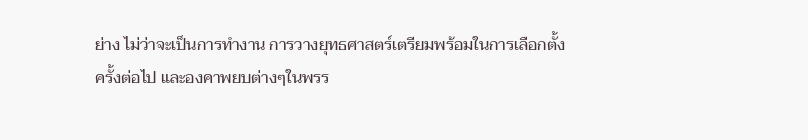ย่าง ไม่ว่าจะเป็นการทำงาน การวางยุทธศาสตร์เตรียมพร้อมในการเลือกตั้ง ครั้งต่อไป และองคาพยบต่างๆในพรร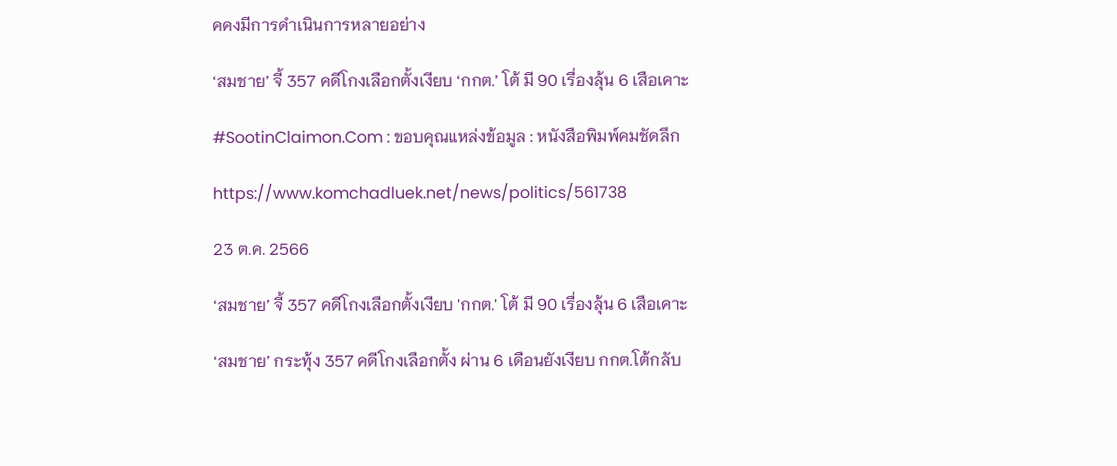คคงมีการดำเนินการหลายอย่าง

‘สมชาย’ จี้ 357 คดีโกงเลือกตั้งเงียบ ‘กกต.’ โต้ มี 90 เรื่องลุ้น 6 เสือเคาะ

#SootinClaimon.Com : ขอบคุณแหล่งข้อมูล : หนังสือพิมพ์คมชัดลึก

https://www.komchadluek.net/news/politics/561738

23 ต.ค. 2566

‘สมชาย’ จี้ 357 คดีโกงเลือกตั้งเงียบ 'กกต.' โต้ มี 90 เรื่องลุ้น 6 เสือเคาะ

‘สมชาย’ กระทุ้ง 357 คดีโกงเลือกตั้ง ผ่าน 6 เดือนยังเงียบ กกต.โต้กลับ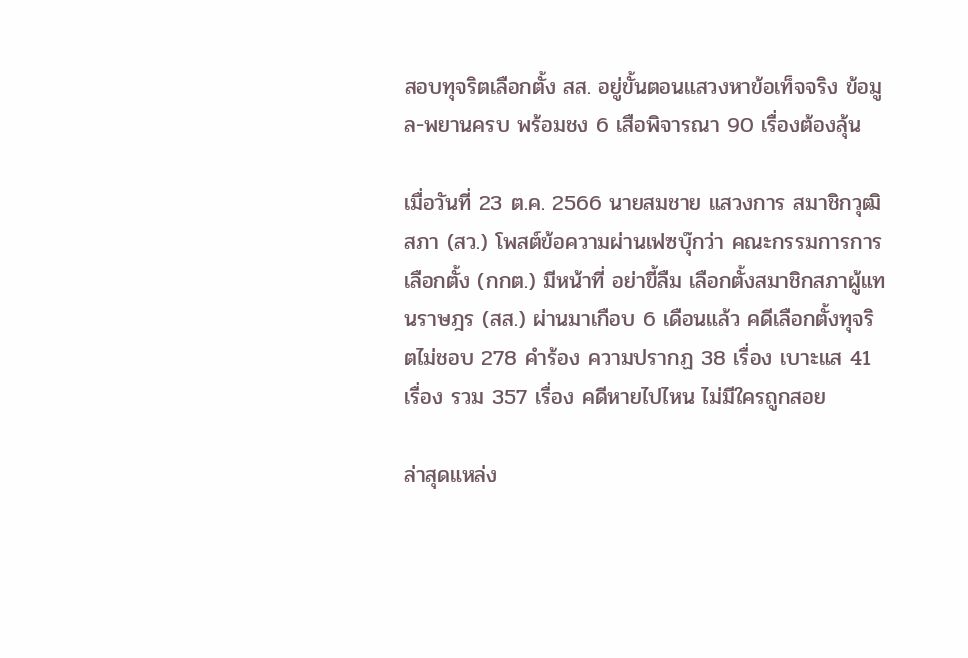สอบทุจริตเลือกตั้ง สส. อยู่ขั้นตอนแสวงหาข้อเท็จจริง ข้อมูล-พยานครบ พร้อมชง 6 เสือพิจารณา 90 เรื่องต้องลุ้น

เมื่อวันที่ 23 ต.ค. 2566 นายสมชาย แสวงการ สมาชิกวุฒิสภา (สว.) โพสต์ข้อความผ่านเฟซบุ๊กว่า คณะกรรมการการเลือกตั้ง (กกต.) มีหน้าที่ อย่าขี้ลืม เลือกตั้งสมาชิกสภาผู้แทนราษฎร (สส.) ผ่านมาเกือบ 6 เดือนแล้ว คดีเลือกตั้งทุจริตไม่ชอบ 278 คำร้อง ความปรากฏ 38 เรื่อง เบาะแส 41 เรื่อง รวม 357 เรื่อง คดีหายไปไหน ไม่มีใครถูกสอย

ล่าสุดแหล่ง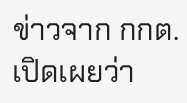ข่าวจาก กกต. เปิดเผยว่า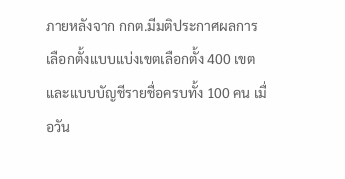ภายหลังจาก กกต.มีมติประกาศผลการเลือกตั้งแบบแบ่งเขตเลือกตั้ง 400 เขต และแบบบัญชีรายชื่อครบทั้ง 100 คน เมื่อวัน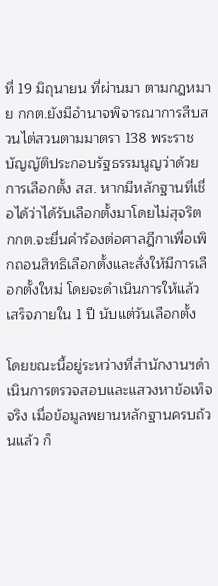ที่ 19 มิถุนายน ที่ผ่านมา ตามกฎหมาย กกต.ยังมีอำนาจพิจารณาการสืบสวนไต่สวนตามมาตรา 138 พระราชบัญญัติประกอบรัฐธรรมนูญว่าด้วยการเลือกตั้ง สส. หากมีหลักฐานที่เชื่อได้ว่าได้รับเลือกตั้งมาโดยไม่สุจริต กกต.จะยื่นคำร้องต่อศาลฎีกาเพื่อเพิกถอนสิทธิเลือกตั้งและสั่งให้มีการเลือกตั้งใหม่ โดยจะดำเนินการให้แล้วเสร็จภายใน 1 ปี นับแต่วันเลือกตั้ง

โดยขณะนี้อยู่ระหว่างที่สำนักงานฯดำเนินการตรวจสอบและแสวงหาข้อเท็จจริง เมื่อข้อมูลพยานหลักฐานครบถ้วนแล้ว ก็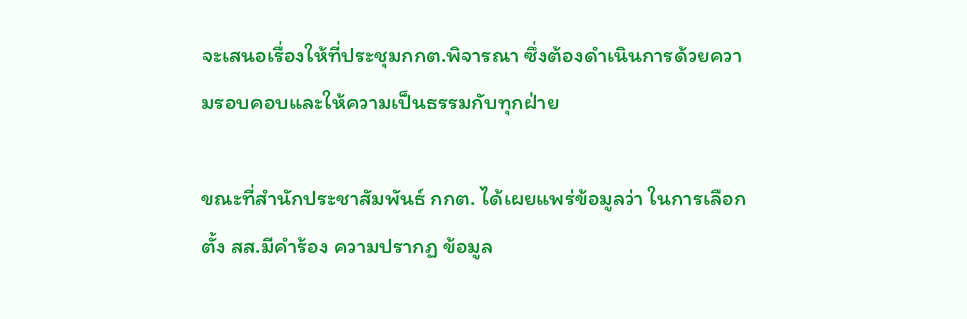จะเสนอเรื่องให้ที่ประชุมกกต.พิจารณา ซึ่งต้องดำเนินการด้วยความรอบคอบและให้ความเป็นธรรมกับทุกฝ่าย

ขณะที่สำนักประชาสัมพันธ์ กกต. ได้เผยแพร่ข้อมูลว่า ในการเลือกตั้ง สส.มีคำร้อง ความปรากฏ ข้อมูล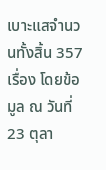เบาะแสจำนวนทั้งสิ้น 357 เรื่อง โดยข้อมูล ณ วันที่ 23 ตุลา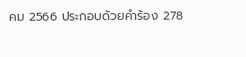คม 2566 ประกอบด้วยคำร้อง 278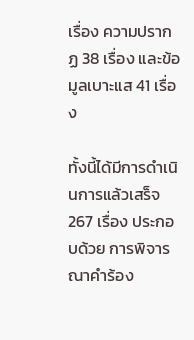เรื่อง ความปรากฏ 38 เรื่อง และข้อมูลเบาะแส 41 เรื่อง

ทั้งนี้ได้มีการดำเนินการแล้วเสร็จ 267 เรื่อง ประกอบด้วย การพิจารณาคำร้อง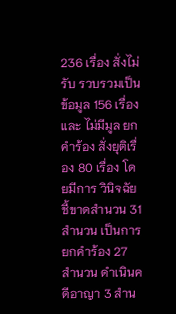236 เรื่อง สั่งไม่รับ รวบรวมเป็นข้อมูล 156 เรื่อง และ ไม่มีมูล ยกคำร้อง สั่งยุติเรื่อง 80 เรื่อง โดยมีการ วินิจฉัยชี้ขาดสำนวน 31 สำนวน เป็นการยกคำร้อง 27 สำนวน ดำเนินคดีอาญา 3 สำน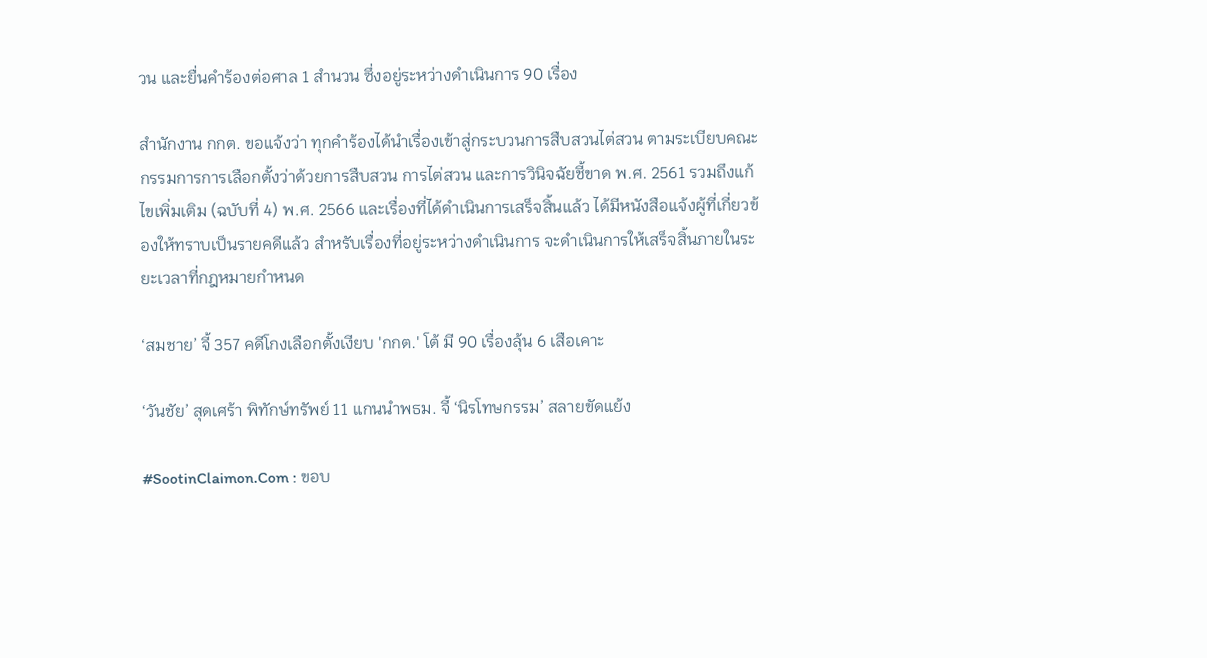วน และยื่นคำร้องต่อศาล 1 สำนวน ซึ่งอยู่ระหว่างดำเนินการ 90 เรื่อง

สำนักงาน กกต. ขอแจ้งว่า ทุกคำร้องได้นำเรื่องเข้าสู่กระบวนการสืบสวนไต่สวน ตามระเบียบคณะกรรมการการเลือกตั้งว่าด้วยการสืบสวน การไต่สวน และการวินิจฉัยชี้ขาด พ.ศ. 2561 รวมถึงแก้ไขเพิ่มเติม (ฉบับที่ 4) พ.ศ. 2566 และเรื่องที่ได้ดำเนินการเสร็จสิ้นแล้ว ได้มีหนังสือแจ้งผู้ที่เกี่ยวข้องให้ทราบเป็นรายคดีแล้ว สำหรับเรื่องที่อยู่ระหว่างดำเนินการ จะดำเนินการให้เสร็จสิ้นภายในระยะเวลาที่กฎหมายกำหนด

‘สมชาย’ จี้ 357 คดีโกงเลือกตั้งเงียบ 'กกต.' โต้ มี 90 เรื่องลุ้น 6 เสือเคาะ

‘วันชัย’ สุดเศร้า พิทักษ์ทรัพย์ 11 แกนนำพธม. จี้ ‘นิรโทษกรรม’ สลายขัดแย้ง

#SootinClaimon.Com : ขอบ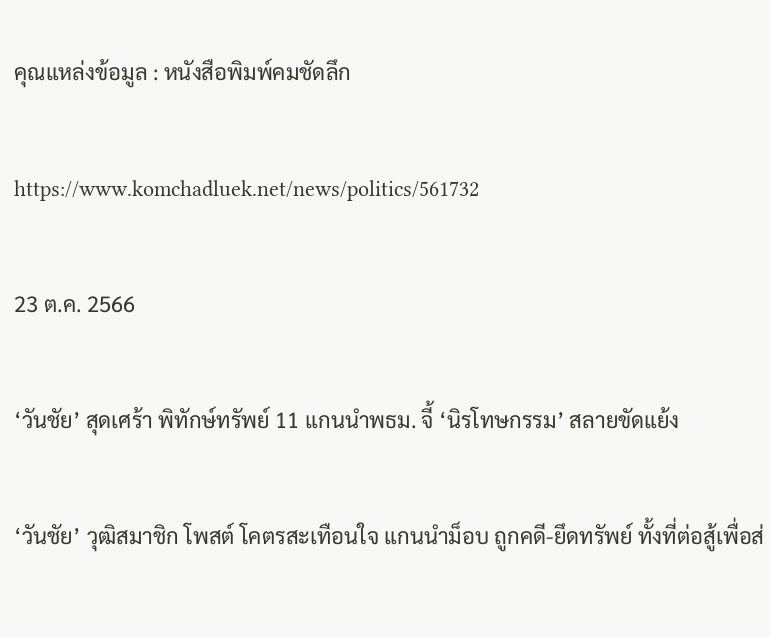คุณแหล่งข้อมูล : หนังสือพิมพ์คมชัดลึก

https://www.komchadluek.net/news/politics/561732

23 ต.ค. 2566

‘วันชัย’ สุดเศร้า พิทักษ์ทรัพย์ 11 แกนนำพธม. จี้ ‘นิรโทษกรรม’ สลายขัดแย้ง

‘วันชัย’ วุฒิสมาชิก โพสต์ โคตรสะเทือนใจ แกนนำม็อบ ถูกคดี-ยึดทรัพย์ ทั้งที่ต่อสู้เพื่อส่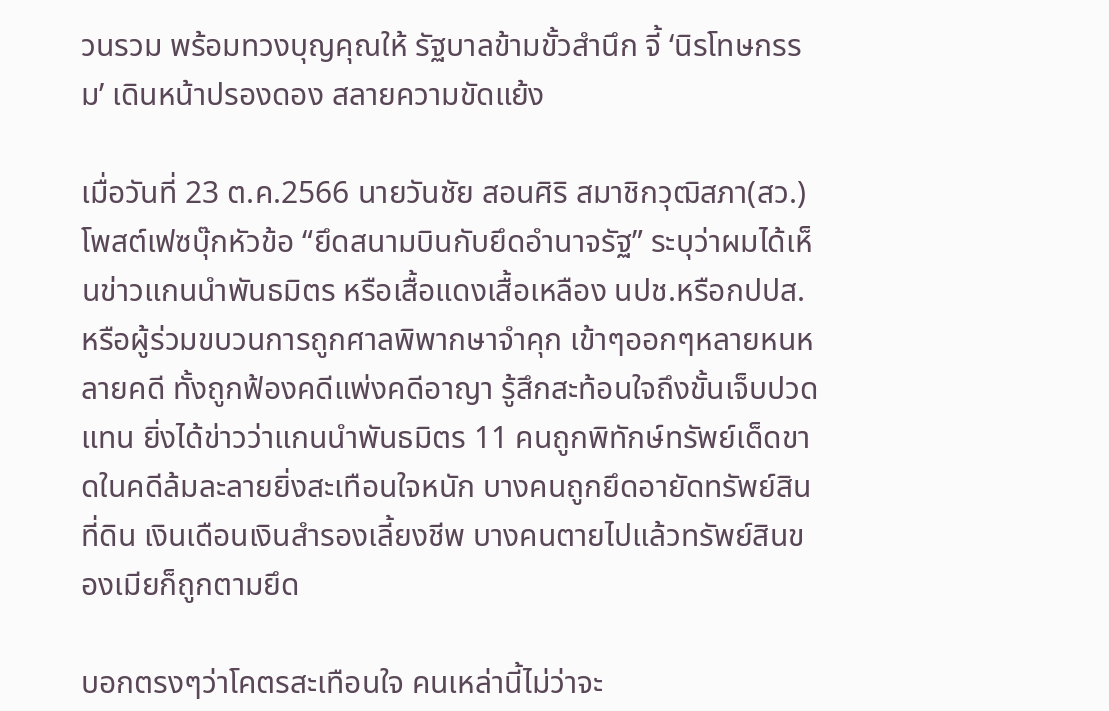วนรวม พร้อมทวงบุญคุณให้ รัฐบาลข้ามขั้วสำนึก จี้ ‘นิรโทษกรรม’ เดินหน้าปรองดอง สลายความขัดแย้ง

เมื่อวันที่ 23 ต.ค.2566 นายวันชัย สอนศิริ สมาชิกวุฒิสภา(สว.) โพสต์เฟซบุ๊กหัวข้อ “ยึดสนามบินกับยึดอำนาจรัฐ” ระบุว่าผมได้เห็นข่าวแกนนำพันธมิตร หรือเสื้อแดงเสื้อเหลือง นปช.หรือกปปส.หรือผู้ร่วมขบวนการถูกศาลพิพากษาจำคุก เข้าๆออกๆหลายหนหลายคดี ทั้งถูกฟ้องคดีแพ่งคดีอาญา รู้สึกสะท้อนใจถึงขั้นเจ็บปวดแทน ยิ่งได้ข่าวว่าแกนนำพันธมิตร 11 คนถูกพิทักษ์ทรัพย์เด็ดขาดในคดีล้มละลายยิ่งสะเทือนใจหนัก บางคนถูกยึดอายัดทรัพย์สินที่ดิน เงินเดือนเงินสำรองเลี้ยงชีพ บางคนตายไปแล้วทรัพย์สินของเมียก็ถูกตามยึด

บอกตรงๆว่าโคตรสะเทือนใจ คนเหล่านี้ไม่ว่าจะ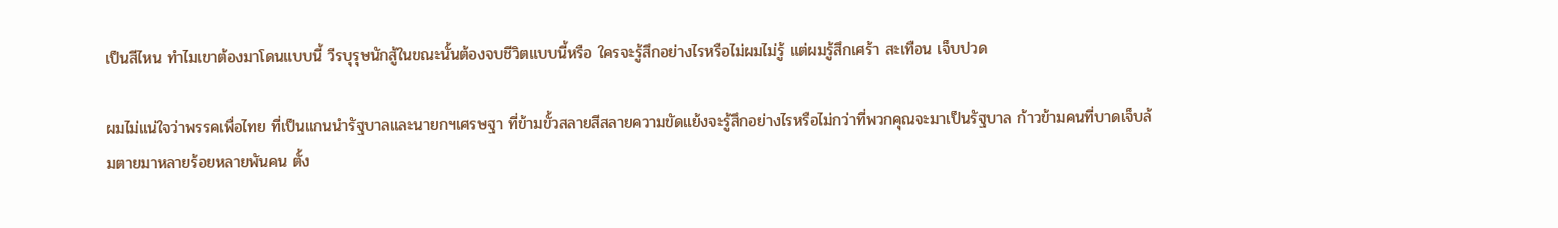เป็นสีไหน ทำไมเขาต้องมาโดนแบบนี้ วีรบุรุษนักสู้ในขณะนั้นต้องจบชีวิตแบบนี้หรือ ใครจะรู้สึกอย่างไรหรือไม่ผมไม่รู้ แต่ผมรู้สึกเศร้า สะเทือน เจ็บปวด

ผมไม่แน่ใจว่าพรรคเพื่อไทย ที่เป็นแกนนำรัฐบาลและนายกฯเศรษฐา ที่ข้ามขั้วสลายสีสลายความขัดแย้งจะรู้สึกอย่างไรหรือไม่กว่าที่พวกคุณจะมาเป็นรัฐบาล ก้าวข้ามคนที่บาดเจ็บล้มตายมาหลายร้อยหลายพันคน ตั้ง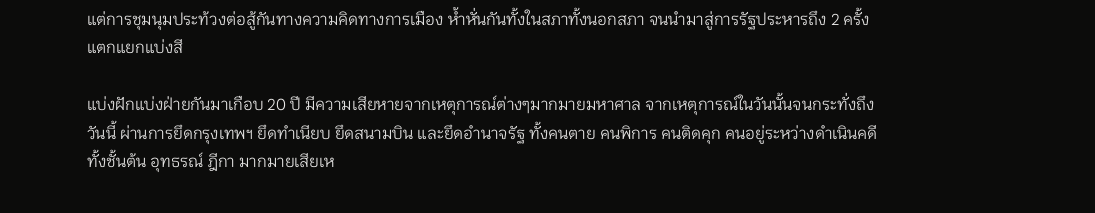แต่การชุมนุมประท้วงต่อสู้กันทางความคิดทางการเมือง ห้ำหั่นกันทั้งในสภาทั้งนอกสภา จนนำมาสู่การรัฐประหารถึง 2 ครั้ง แตกแยกแบ่งสี

แบ่งฝักแบ่งฝ่ายกันมาเกือบ 20 ปี มีความเสียหายจากเหตุการณ์ต่างๆมากมายมหาศาล จากเหตุการณ์ในวันนั้นจนกระทั่งถึงวันนี้ ผ่านการยึดกรุงเทพฯ ยึดทำเนียบ ยึดสนามบิน และยึดอำนาจรัฐ ทั้งคนตาย คนพิการ คนติดคุก คนอยู่ระหว่างดำเนินคดีทั้งชั้นต้น อุทธรณ์ ฎีกา มากมายเสียเห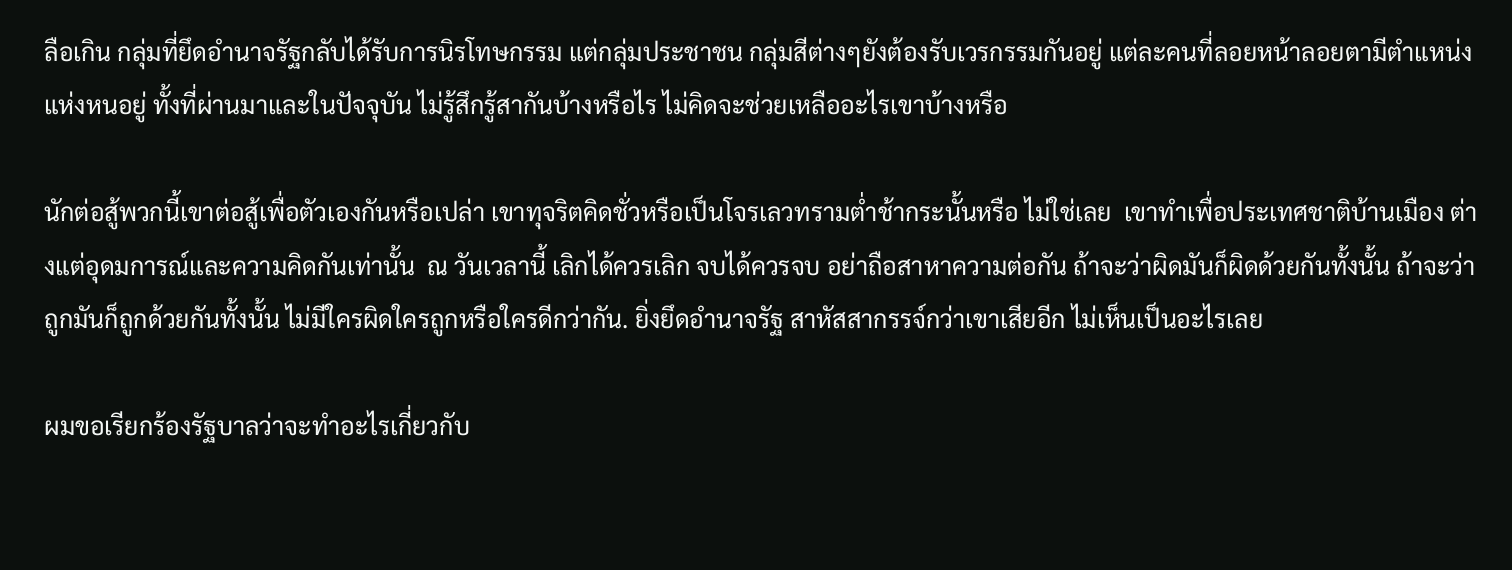ลือเกิน กลุ่มที่ยึดอำนาจรัฐกลับได้รับการนิรโทษกรรม แต่กลุ่มประชาชน กลุ่มสีต่างๆยังต้องรับเวรกรรมกันอยู่ แต่ละคนที่ลอยหน้าลอยตามีตำแหน่งแห่งหนอยู่ ทั้งที่ผ่านมาและในปัจจุบัน ไม่รู้สึกรู้สากันบ้างหรือไร ไม่คิดจะช่วยเหลืออะไรเขาบ้างหรือ

นักต่อสู้พวกนี้เขาต่อสู้เพื่อตัวเองกันหรือเปล่า เขาทุจริตคิดชั่วหรือเป็นโจรเลวทรามต่ำช้ากระนั้นหรือ ไม่ใช่เลย  เขาทำเพื่อประเทศชาติบ้านเมือง ต่างแต่อุดมการณ์และความคิดกันเท่านั้น  ณ วันเวลานี้ เลิกได้ควรเลิก จบได้ควรจบ อย่าถือสาหาความต่อกัน ถ้าจะว่าผิดมันก็ผิดด้วยกันทั้งนั้น ถ้าจะว่าถูกมันก็ถูกด้วยกันทั้งนั้น ไม่มีใครผิดใครถูกหรือใครดีกว่ากัน. ยิ่งยึดอำนาจรัฐ สาหัสสากรรจ์กว่าเขาเสียอีก ไม่เห็นเป็นอะไรเลย

ผมขอเรียกร้องรัฐบาลว่าจะทำอะไรเกี่ยวกับ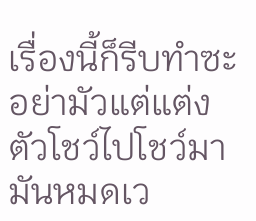เรื่องนี้ก็รีบทำซะ อย่ามัวแต่แต่งตัวโชว์ไปโชว์มา มันหมดเว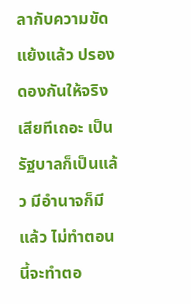ลากับความขัดแย้งแล้ว ปรองดองกันให้จริงเสียทีเถอะ เป็นรัฐบาลก็เป็นแล้ว มีอำนาจก็มีแล้ว ไม่ทำตอนนี้จะทำตอ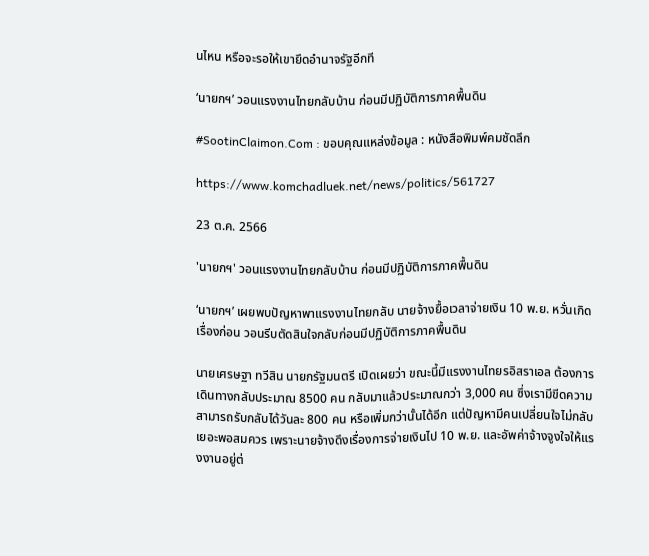นไหน หรือจะรอให้เขายึดอำนาจรัฐอีกที

‘นายกฯ’ วอนแรงงานไทยกลับบ้าน ก่อนมีปฏิบัติการภาคพื้นดิน

#SootinClaimon.Com : ขอบคุณแหล่งข้อมูล : หนังสือพิมพ์คมชัดลึก

https://www.komchadluek.net/news/politics/561727

23 ต.ค. 2566

'นายกฯ' วอนแรงงานไทยกลับบ้าน ก่อนมีปฏิบัติการภาคพื้นดิน

‘นายกฯ’ เผยพบปัญหาพาแรงงานไทยกลับ นายจ้างยื้อเวลาจ่ายเงิน 10 พ.ย. หวั่นเกิดเรื่องก่อน วอนรีบตัดสินใจกลับก่อนมีปฏิบัติการภาคพื้นดิน

นายเศรษฐา ทวีสิน นายกรัฐมนตรี เปิดเผยว่า ขณะนี้มีแรงงานไทยรอิสราเอล ต้องการเดินทางกลับประมาณ 8500 คน กลับมาแล้วประมาณกว่า 3,000 คน ซึ่งเรามีขีดความสามารถรับกลับได้วันละ 800 คน หรือเพิ่มกว่านั้นได้อีก แต่ปัญหามีคนเปลี่ยนใจไม่กลับเยอะพอสมควร เพราะนายจ้างดึงเรื่องการจ่ายเงินไป 10 พ.ย. และอัพค่าจ้างจูงใจให้แรงงานอยู่ต่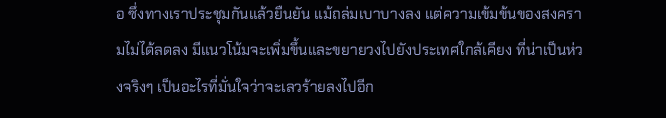อ ซึ่งทางเราประชุมกันแล้วยืนยัน แม้ถล่มเบาบางลง แต่ความเข้มข้นของสงครามไม่ได้ลดลง มีแนวโน้มจะเพิ่มขึ้นและขยายวงไปยังประเทศใกล้เคียง ที่น่าเป็นห่วงจริงๆ เป็นอะไรที่มั่นใจว่าจะเลวร้ายลงไปอีก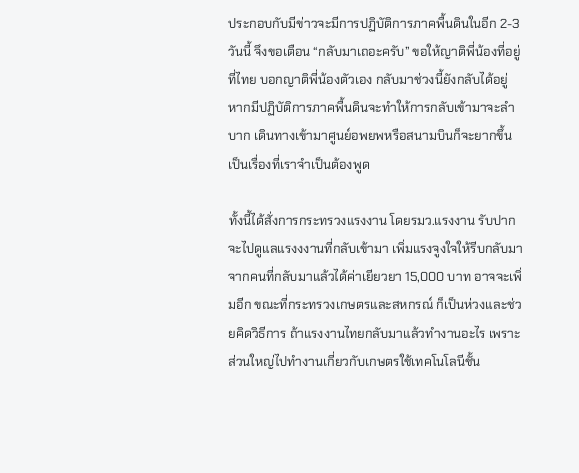ประกอบกับมีข่าวจะมีการปฏิบัติการภาคพื้นดินในอีก 2-3 วันนี้ จึงขอเตือน “กลับมาเถอะครับ” ขอให้ญาติพี่น้องที่อยู่ที่ไทย บอกญาติพี่น้องตัวเอง กลับมาช่วงนี้ยังกลับได้อยู่ หากมีปฏิบัติการภาคพื้นดินจะทำให้การกลับเข้ามาจะลำบาก เดินทางเข้ามาศูนย์อพยพหรือสนามบินก็จะยากขึ้น เป็นเรื่องที่เราจำเป็นต้องพูด

ทั้งนี้ได้สั่งการกระทรวงแรงงาน โดยรมว.แรงงาน รับปากจะไปดูแลแรงงงานที่กลับเข้ามา เพิ่มแรงจูงใจให้รีบกลับมา จากคนที่กลับมาแล้วได้ค่าเยียวยา 15,000 บาท อาจจะเพิ่มอีก ขณะที่กระทรวงเกษตรและสหกรณ์ ก็เป็นห่วงและช่วยคิดวิธีการ ถ้าแรงงานไทยกลับมาแล้วทำงานอะไร เพราะส่วนใหญ่ไปทำงานเกี่ยวกับเกษตรใช้เทคโนโลนีชั้น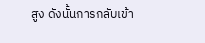สูง ดังนั้นการกลับเข้า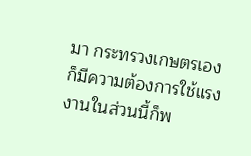มา กระทรวงเกษตรเองก็มีความต้องการใช้แรงงานในส่วนนี้ก็พ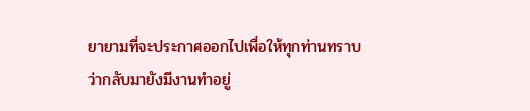ยายามที่จะประกาศออกไปเพื่อให้ทุกท่านทราบว่ากลับมายังมีงานทำอยู่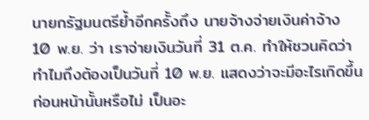นายกรัฐมนตรีย้ำอีกครั้งถึง นายจ้างจ่ายเงินค่าจ้าง 10 พ.ย. ว่า เราจ่ายเงินวันที่ 31 ต.ค. ทำให้ชวนคิดว่าทำไมถึงต้องเป็นวันที่ 10 พ.ย. แสดงว่าจะมีอะไรเกิดขึ้นก่อนหน้านั้นหรือไม่ เป็นอะ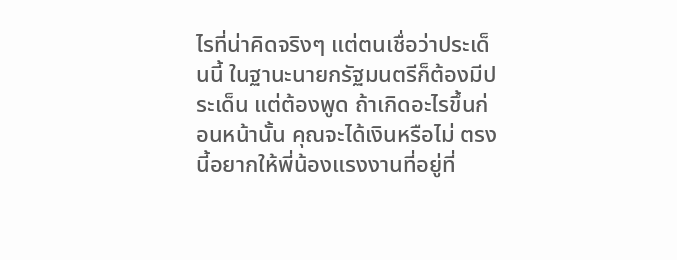ไรที่น่าคิดจริงๆ แต่ตนเชื่อว่าประเด็นนี้ ในฐานะนายกรัฐมนตรีก็ต้องมีประเด็น แต่ต้องพูด ถ้าเกิดอะไรขึ้นก่อนหน้านั้น คุณจะได้เงินหรือไม่ ตรงนี้อยากให้พี่น้องแรงงานที่อยู่ที่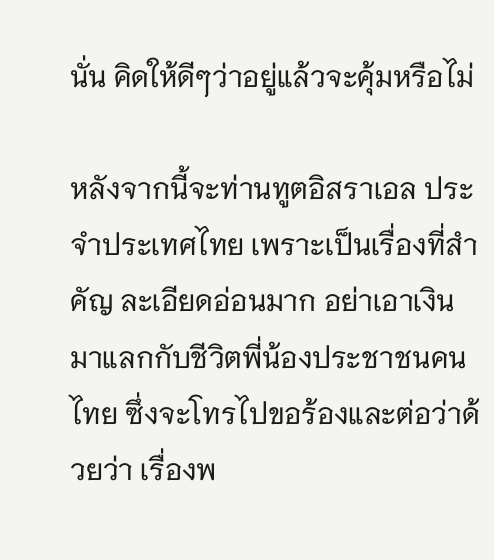นั่น คิดให้ดีๆว่าอยู่แล้วจะคุ้มหรือไม่

หลังจากนี้จะท่านทูตอิสราเอล ประจำประเทศไทย เพราะเป็นเรื่องที่สำคัญ ละเอียดอ่อนมาก อย่าเอาเงินมาแลกกับชีวิตพี่น้องประชาชนคนไทย ซึ่งจะโทรไปขอร้องและต่อว่าด้วยว่า เรื่องพ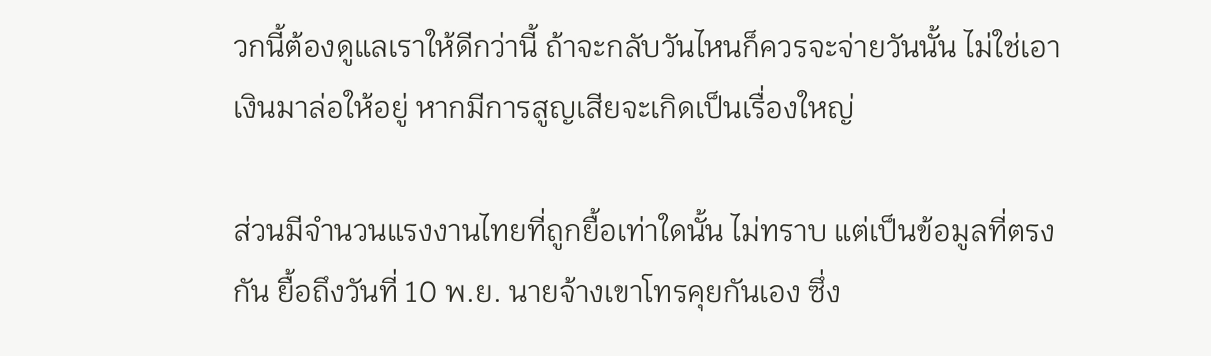วกนี้ต้องดูแลเราให้ดีกว่านี้ ถ้าจะกลับวันไหนก็ควรจะจ่ายวันนั้น ไม่ใช่เอาเงินมาล่อให้อยู่ หากมีการสูญเสียจะเกิดเป็นเรื่องใหญ่

ส่วนมีจำนวนแรงงานไทยที่ถูกยื้อเท่าใดนั้น ไม่ทราบ แต่เป็นข้อมูลที่ตรงกัน ยื้อถึงวันที่ 10 พ.ย. นายจ้างเขาโทรคุยกันเอง ซึ่ง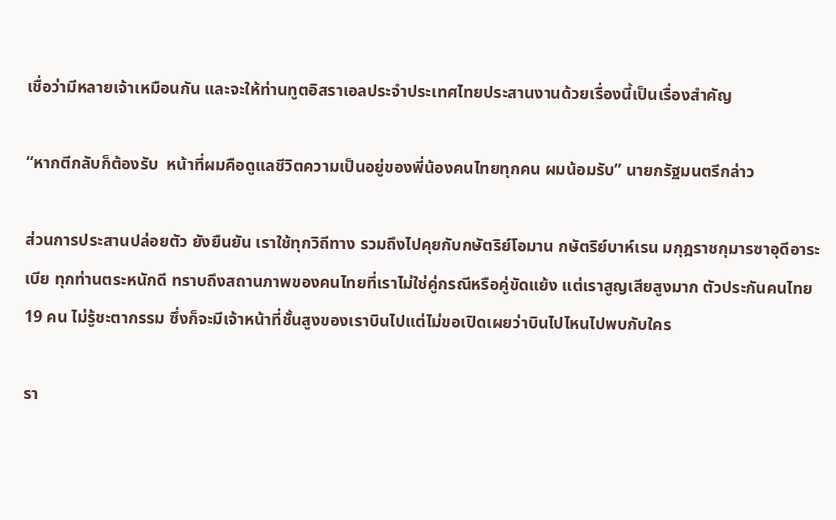เชื่อว่ามีหลายเจ้าเหมือนกัน และจะให้ท่านทูตอิสราเอลประจำประเทศไทยประสานงานด้วยเรื่องนี้เป็นเรื่องสำคัญ

“หากตีกลับก็ต้องรับ  หน้าที่ผมคือดูแลชีวิตความเป็นอยู่ของพี่น้องคนไทยทุกคน ผมน้อมรับ” นายกรัฐมนตรีกล่าว

ส่วนการประสานปล่อยตัว ยังยืนยัน เราใช้ทุกวิถีทาง รวมถึงไปคุยกับกษัตริย์โอมาน กษัตริย์บาห์เรน มกุฎราชกุมารซาอุดีอาระเบีย ทุกท่านตระหนักดี ทราบถึงสถานภาพของคนไทยที่เราไม่ใช่คู่กรณีหรือคู่ขัดแย้ง แต่เราสูญเสียสูงมาก ตัวประกันคนไทย 19 คน ไม่รู้ชะตากรรม ซึ่งก็จะมีเจ้าหน้าที่ชั้นสูงของเราบินไปแต่ไม่ขอเปิดเผยว่าบินไปไหนไปพบกับใคร

รา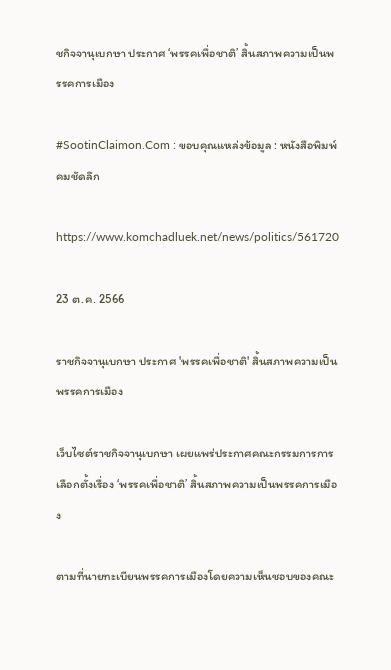ชกิจจานุเบกษา ประกาศ ‘พรรคเพื่อชาติ’ สิ้นสภาพความเป็นพรรคการเมือง

#SootinClaimon.Com : ขอบคุณแหล่งข้อมูล : หนังสือพิมพ์คมชัดลึก

https://www.komchadluek.net/news/politics/561720

23 ต.ค. 2566

ราชกิจจานุเบกษา ประกาศ 'พรรคเพื่อชาติ' สิ้นสภาพความเป็นพรรคการเมือง

เว็บไซต์ราชกิจจานุเบกษา เผยแพร่ประกาศคณะกรรมการการเลือกตั้งเรื่อง ‘พรรคเพื่อชาติ’ สิ้นสภาพความเป็นพรรคการเมือง

ตามที่นายทะเบียนพรรคการเมืองโดยความเห็นชอบของคณะ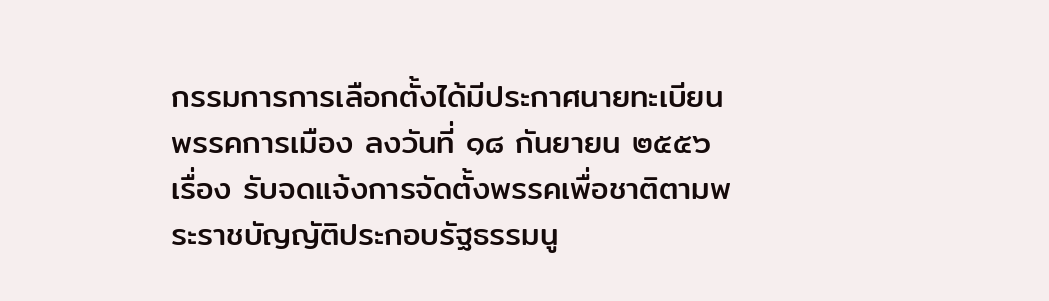กรรมการการเลือกตั้งได้มีประกาศนายทะเบียนพรรคการเมือง ลงวันที่ ๑๘ กันยายน ๒๕๕๖ เรื่อง รับจดแจ้งการจัดตั้งพรรคเพื่อชาติตามพระราชบัญญัติประกอบรัฐธรรมนู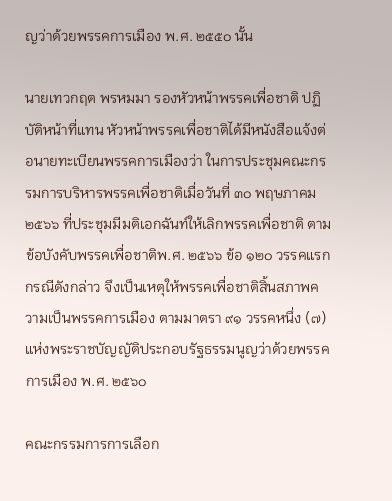ญว่าด้วยพรรคการเมือง พ.ศ. ๒๕๕๐ นั้น

นายเทวกฤต พรหมมา รองหัวหน้าพรรคเพื่อชาติ ปฏิบัติหน้าที่แทน หัวหน้าพรรคเพื่อชาติได้มีหนังสือแจ้งต่อนายทะเบียนพรรคการเมืองว่า ในการประชุมคณะกรรมการบริหารพรรคเพื่อชาติเมื่อวันที่ ๓๐ พฤษภาคม ๒๕๖๖ ที่ประชุมมีมติเอกฉันท์ให้เลิกพรรคเพื่อชาติ ตามข้อบังคับพรรคเพื่อชาติพ.ศ. ๒๕๖๖ ข้อ ๑๒๐ วรรคแรก กรณีดังกล่าว จึงเป็นเหตุให้พรรคเพื่อชาติสิ้นสภาพความเป็นพรรคการเมือง ตามมาตรา ๙๑ วรรคหนึ่ง (๗) แห่งพระราชบัญญัติประกอบรัฐธรรมนูญว่าด้วยพรรคการเมือง พ.ศ. ๒๕๖๐

คณะกรรมการการเลือก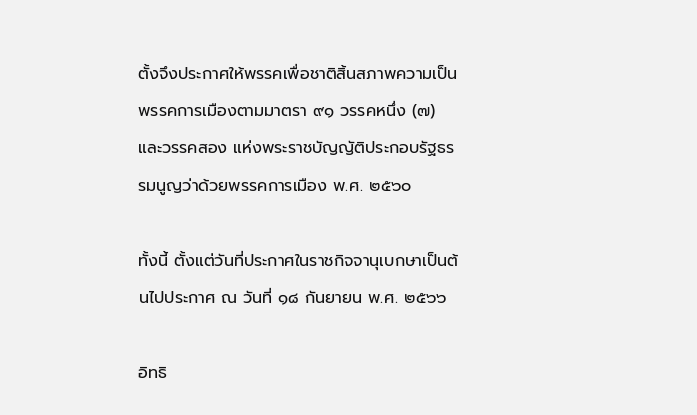ตั้งจึงประกาศให้พรรคเพื่อชาติสิ้นสภาพความเป็นพรรคการเมืองตามมาตรา ๙๑ วรรคหนึ่ง (๗) และวรรคสอง แห่งพระราชบัญญัติประกอบรัฐธรรมนูญว่าด้วยพรรคการเมือง พ.ศ. ๒๕๖๐

ทั้งนี้ ตั้งแต่วันที่ประกาศในราชกิจจานุเบกษาเป็นต้นไปประกาศ ณ วันที่ ๑๘ กันยายน พ.ศ. ๒๕๖๖

อิทธิ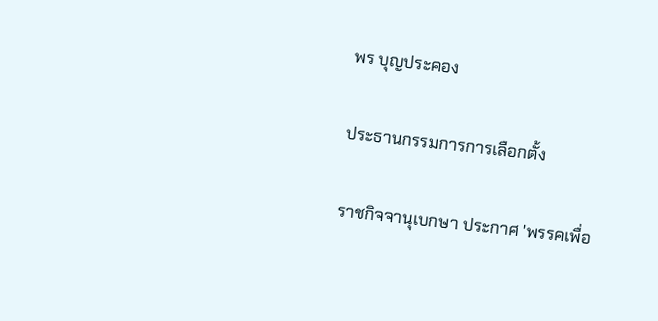พร บุญประคอง

ประธานกรรมการการเลือกตั้ง

ราชกิจจานุเบกษา ประกาศ 'พรรคเพื่อ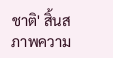ชาติ' สิ้นสภาพความ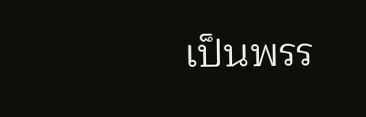เป็นพรร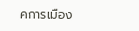คการเมือง